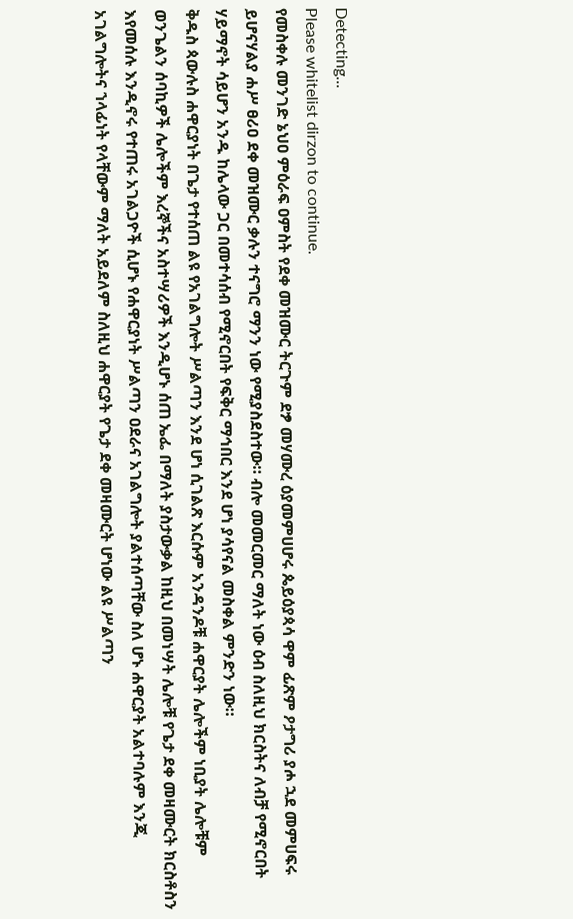Detecting...
Please whitelist dirzon to continue.
የመስቀሉ መንገድ ኔህዐ ምዕራፍ ዐምስት የደቀ መዝሙር ትርጉም ደፇ መሃሙረ ዕያመምሀሆሩ ጴይዕያጳሳ ዋም ፊጽም ዖታግሪ ያሖ ኋደ መምሀፍሩ ይሆናሃልያ ሐሥ ፀሪዐ ደቀ መዝሙር ቃሉን ተናግሮ ማንን ነው የሚያስደስተው። ብሎ መመርመር ማለት ነው ዕብ ስለዚህ ክርስትና ለብቻ የሚኖርበት ሃይማኖት ሳይሆን አንዱ ከሌላው ጋር በመተሳሰብ የሚኖርበት የፍቅር ማኅበር እንደ ሆነ ያሳየናል መስቀል ምንድን ነው።
ቅዱስ ጳውሉስ ሐዋርያነት በጌታ የተሰጠ ልዩ የአገልግሎት ሥልጣን እንደ ሆነ ሲገልጽ እርሱም አንዳንዶቹ ሐዋርያት ሌሎችም ነቢያት ሌሎቹም ወንጌልን ሰባኪዎች ሌሎችም እረኞችና አስተሣሪዎች እንዲሆኑ ሰጠ ኤፌ በማለት ያስታውቃል ከዚህ በመነሣት ሌሎቹ የጌታ ደቀ መዛሙርት ክርስቶስን እየመሰሉ እንዲኖሩ የተጠሩ አገልጋዮች ሲሆኑ የሐዋርያነት ሥልጣን ዐደራና አገልግሎት ያልተሰጣቸው ስለ ሆኑ ሐዋርያት አልተባሉም እንጂ አገልግሎትና ኀላፊነት የላቸውም ማለት አይደለም ስለዚህ ሐዋርያት የጌታ ደቀ መዛሙርት ሆነው ልዩ ሥልጣን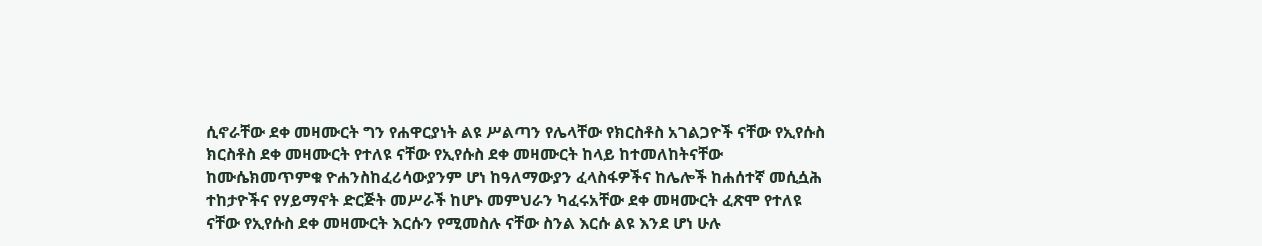ሲኖራቸው ደቀ መዛሙርት ግን የሐዋርያነት ልዩ ሥልጣን የሌላቸው የክርስቶስ አገልጋዮች ናቸው የኢየሱስ ክርስቶስ ደቀ መዛሙርት የተለዩ ናቸው የኢየሱስ ደቀ መዛሙርት ከላይ ከተመለከትናቸው ከሙሴክመጥምቁ ዮሐንስከፈሪሳውያንም ሆነ ከዓለማውያን ፈላስፋዎችና ከሌሎች ከሐሰተኛ መሲሷሕ ተከታዮችና የሃይማኖት ድርጅት መሥራች ከሆኑ መምህራን ካፈሩአቸው ደቀ መዛሙርት ፈጽሞ የተለዩ ናቸው የኢየሱስ ደቀ መዛሙርት እርሱን የሚመስሉ ናቸው ስንል እርሱ ልዩ እንደ ሆነ ሁሉ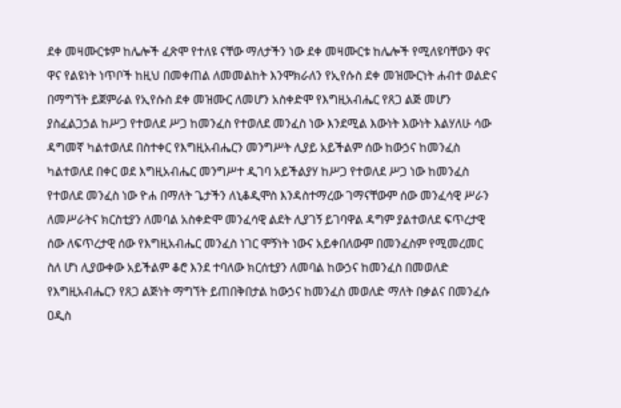ደቀ መዛሙርቱም ከሌሎች ፈጽሞ የተለዩ ናቸው ማለታችን ነው ደቀ መዛሙርቱ ከሌሎች የሚለዩባቸውን ዋና ዋና የልዩነት ነጥቦች ከዚህ በመቀጠል ለመመልከት እንሞክራለን የኢየሱስ ደቀ መዝሙርነት ሐብተ ወልድና በማግኘት ይጀምራል የኢየሱስ ደቀ መዝሙር ለመሆን አስቀድሞ የእግዚአብሔር የጸጋ ልጅ መሆን ያስፈልጋኃል ከሥጋ የተወለደ ሥጋ ከመንፈስ የተወለደ መንፈስ ነው እንደሚል እውነት እውነት እልሃለሁ ሳው ዳግመኛ ካልተወለደ በስተቀር የእግዚአብሔርን መንግሥት ሊያይ አይችልም ሰው ከውኃና ከመንፈስ ካልተወለደ በቀር ወደ እግዚአብሔር መንግሥተ ዲገባ አይችልያሃ ከሥጋ የተወለደ ሥጋ ነው ከመንፈስ የተወለደ መንፈስ ነው ዮሐ በማለት ጌታችን ለኒቆዲሞስ እንዳስተማረው ገማናቸውም ሰው መንፈሳዊ ሥራን ለመሥራትና ክርስቲያን ለመባል አስቀድሞ መንፈሳዊ ልደት ሊያገኝ ይገባዋል ዳግም ያልተወለደ ፍጥረታዊ ሰው ለፍጥረታዊ ሰው የእግዚአብሔር መንፈስ ነገር ሞኝነት ነውና አይቀበለውም በመንፈስም የሚመረመር ስለ ሆነ ሊያውቀው አይችልም ቆሮ እንደ ተባለው ክርሰቲያን ለመባል ከውኃና ከመንፈስ በመወለድ የእግዚአብሔርን የጸጋ ልጅነት ማግኘት ይጠበቅበታል ከውኃና ከመንፈስ መወለድ ማለት በቃልና በመንፈሱ ዐዲስ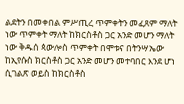ልደትን በመቀበል ምሥጢረ ጥምቀትን መፈጸም ማለት ነው ጥምቀት ማለት ከክርስቶስ ጋር አንድ መሆን ማለት ነው ቅዱሰ ጳውሎስ ጥምቀት በሞቱና በትንሣኤው ከኢየሱስ ክርስቶስ ጋር አንድ መሆን መተባበር እንደ ሆነ ሲገልጽ ወይስ ከክርስቶስ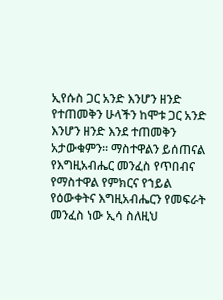ኢየሱስ ጋር አንድ እንሆን ዘንድ የተጠመቅን ሁላችን ከሞቱ ጋር አንድ እንሆን ዘንድ እንደ ተጠመቅን አታውቁምን። ማስተዋልን ይሰጠናል የእግዚአብሔር መንፈስ የጥበብና የማስተዋል የምክርና የኀይል የዕውቀትና እግዚአብሔርን የመፍራት መንፈስ ነው ኢሳ ስለዚህ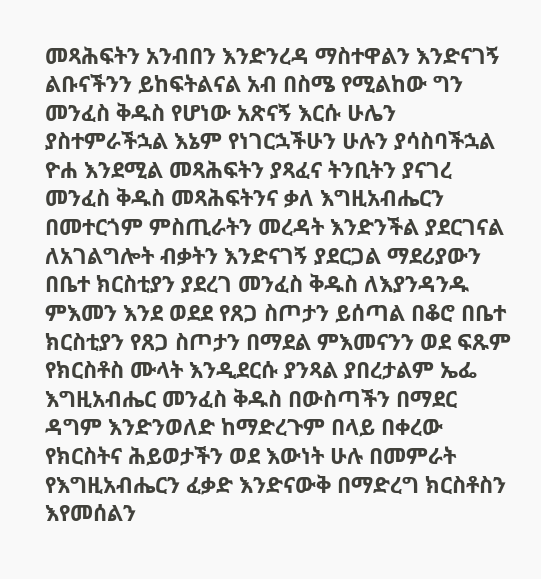መጻሕፍትን አንብበን እንድንረዳ ማስተዋልን እንድናገኝ ልቡናችንን ይከፍትልናል አብ በስሜ የሚልከው ግን መንፈስ ቅዱስ የሆነው አጽናኝ እርሱ ሁሌን ያስተምራችኋል እኔም የነገርኋችሁን ሁሉን ያሳስባችኋል ዮሐ እንደሚል መጻሕፍትን ያጻፈና ትንቢትን ያናገረ መንፈስ ቅዱስ መጻሕፍትንና ቃለ እግዚአብሔርን በመተርጎም ምስጢራትን መረዳት እንድንችል ያደርገናል ለአገልግሎት ብቃትን እንድናገኝ ያደርጋል ማደሪያውን በቤተ ክርስቲያን ያደረገ መንፈስ ቅዱስ ለእያንዳንዱ ምእመን እንደ ወደደ የጸጋ ስጦታን ይሰጣል በቆሮ በቤተ ክርስቲያን የጸጋ ስጦታን በማደል ምእመናንን ወደ ፍጹም የክርስቶስ ሙላት እንዲደርሱ ያንጻል ያበረታልም ኤፌ እግዚአብሔር መንፈስ ቅዱስ በውስጣችን በማደር ዳግም እንድንወለድ ከማድረጉም በላይ በቀረው የክርስትና ሕይወታችን ወደ እውነት ሁሉ በመምራት የእግዚአብሔርን ፈቃድ እንድናውቅ በማድረግ ክርስቶስን እየመሰልን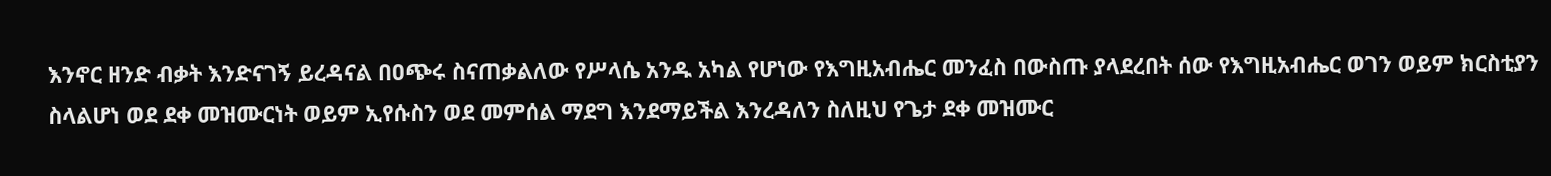እንኖር ዘንድ ብቃት እንድናገኝ ይረዳናል በዐጭሩ ስናጠቃልለው የሥላሴ አንዱ አካል የሆነው የእግዚአብሔር መንፈስ በውስጡ ያላደረበት ሰው የእግዚአብሔር ወገን ወይም ክርስቲያን ስላልሆነ ወደ ደቀ መዝሙርነት ወይም ኢየሱስን ወደ መምሰል ማደግ እንደማይችል እንረዳለን ስለዚህ የጌታ ደቀ መዝሙር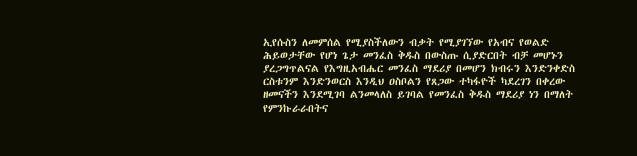ኢየሱስን ለመምሰል የሚያስችለውን ብቃት የሚያገኘው የአብና የወልድ ሕይወታቸው የሆነ ጌታ መንፈስ ቅዱስ በውስጡ ሲያድርበት ብቻ መሆኑን ያረጋግጥልናል የእግዚአብሔር መንፈስ ማደሪያ በመሆን ክብሩን እንድንቀድስ ርስቱንም እንድንወርስ እንዲህ ዐስቦልን የጸጋው ተካፋዮች ካደረገን በቀረው ዘመናችን እንደሚገባ ልንመላለስ ይገባል የመንፈስ ቅዱስ ማደሪያ ነን በማለት የምንኩራራበትና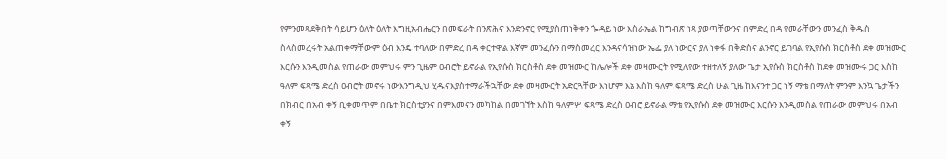የምንመጻደቅበት ሳይሆን ዕለት ዕለት እግዚአብሔርን በመፍራት በንጽሕና እንድንኖር የሚያስጠነቅቀን ጐዳይ ነው እስራኤል ከግብጽ ነጻ ያወጣቸውንና በምድረ በዳ የመራቸውን መንፈስ ቅዱስ ስላስመረሩት አልጠቀማቸውም ዕብ እንዴ ተባለው በምድረ በዳ ቀርተዋል እኛም መንፈሱን በማስመረር እንዳናሳዝነው ኤፌ ያለ ነውርና ያለ ነቀፋ በቅድስና ልንኖር ይገባል የኢየሱስ ክርስቶስ ደቀ መዝሙር እርሱን እንዲመስል የጠራው መምህሩ ምን ጊዜም ዐብሮት ይኖራል የኢየሱስ ክርስቶስ ደቀ መዝሙር ከሌሎች ደቀ መዛሙርት የሚለየው ተዘተለኝ ያለው ጌታ ኢየሱስ ክርስቶስ ከደቀ መዝሙሩ ጋር እስከ ዓለም ፍጻሜ ድረስ ዐብሮት መኖሩ ነውእንግዲህ ሂዱናእያስተማራችኋቸው ደቀ መዛሙርት አድርጓቸው እነሆም እኔ እስከ ዓለም ፍጻሜ ድረስ ሁል ጊዜ ከእናንተ ጋር ነኝ ማቴ በማለት ምንም እንኳ ጌታችን በክብር በአብ ቀኝ ቢቀመጥም በቤተ ክርስቲያንና በምእመናን መካከል በመገኘት እስከ ዓለምሦ ፍጻሜ ድረስ ዐብሮ ይኖራል ማቴ የኢየሱስ ደቀ መዝሙር እርሱን እንዲመስል የጠራው መምህሩ በአብ ቀኝ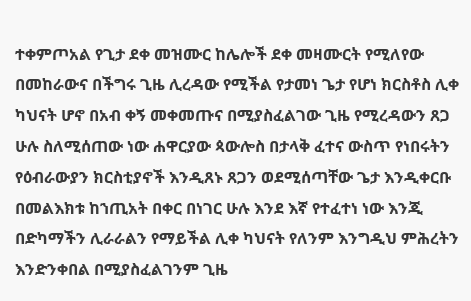ተቀምጦአል የጊታ ደቀ መዝሙር ከሌሎች ደቀ መዛሙርት የሚለየው በመከራውና በችግሩ ጊዜ ሊረዳው የሚችል የታመነ ጌታ የሆነ ክርስቶስ ሊቀ ካህናት ሆኖ በአብ ቀኝ መቀመጡና በሚያስፈልገው ጊዜ የሚረዳውን ጸጋ ሁሉ ስለሚሰጠው ነው ሐዋርያው ጳውሎስ በታላቅ ፈተና ውስጥ የነበሩትን የዕብራውያን ክርስቲያኖች እንዲጸኑ ጸጋን ወደሚሰጣቸው ጌታ እንዲቀርቡ በመልእክቱ ከኀጢአት በቀር በነገር ሁሉ እንደ እኛ የተፈተነ ነው እንጂ በድካማችን ሊራራልን የማይችል ሊቀ ካህናት የለንም እንግዲህ ምሕረትን እንድንቀበል በሚያስፈልገንም ጊዜ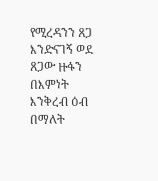የሚረዳንን ጸጋ እንድናገኝ ወደ ጸጋው ዙፋን በእምነት እንቅረብ ዕብ በማለት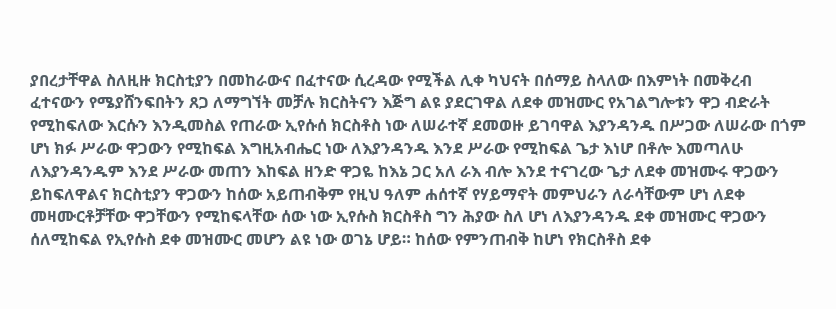ያበረታቸዋል ስለዚዙ ክርስቲያን በመከራውና በፈተናው ሲረዳው የሚችል ሊቀ ካህናት በሰማይ ስላለው በእምነት በመቅረብ ፈተናውን የሜያሸንፍበትን ጸጋ ለማግኘት መቻሉ ክርስትናን እጅግ ልዩ ያደርገዋል ለደቀ መዝሙር የአገልግሎቱን ዋጋ ብድራት የሚከፍለው እርሱን እንዲመስል የጠራው ኢየሱሰ ክርስቶስ ነው ለሠራተኛ ደመወዙ ይገባዋል እያንዳንዱ በሥጋው ለሠራው በጎም ሆነ ክፉ ሥራው ዋጋውን የሚከፍል እግዚአብሔር ነው ለእያንዳንዱ እንደ ሥራው የሚከፍል ጌታ እነሆ በቶሎ እመጣለሁ ለእያንዳንዱም እንደ ሥራው መጠን እከፍል ዘንድ ዋጋዬ ከእኔ ጋር አለ ራእ ብሎ እንደ ተናገረው ጌታ ለደቀ መዝሙሩ ዋጋውን ይከፍለዋልና ክርስቲያን ዋጋውን ከሰው አይጠብቅም የዚህ ዓለም ሐሰተኛ የሃይማኖት መምህራን ለራሳቸውም ሆነ ለደቀ መዛሙርቶቻቸው ዋጋቸውን የሚከፍላቸው ሰው ነው ኢየሱስ ክርስቶስ ግን ሕያው ስለ ሆነ ለእያንዳንዱ ደቀ መዝሙር ዋጋውን ሰለሚከፍል የኢየሱስ ደቀ መዝሙር መሆን ልዩ ነው ወገኔ ሆይ። ከሰው የምንጠብቅ ከሆነ የክርስቶስ ደቀ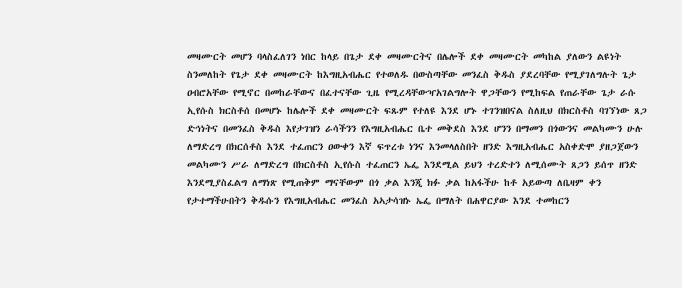መዛሙርት መሆን ባላስፈለገን ነበር ከላይ በጌታ ደቀ መዛሙርትና በሌሎች ደቀ መዛሙርት መካከል ያለውን ልዩነት ስንመለከት የጌታ ደቀ መዛሙርት ከእግዚአብሔር የተወለዱ በውስጣቸው መንፈስ ቅዱስ ያደረባቸው የሚያገለግሉት ጌታ ዐብሮአቸው የሚኖር በመከራቸውና በፈተናቸው ጊዜ የሚረዳቸውዣአገልግሎት ዋጋቸውን የሚከፍል የጠራቸው ጌታ ራሱ ኢየሱስ ክርስቶሰ በመሆኑ ከሌሎች ደቀ መዛሙርት ፍጹም የተለዩ እንደ ሆኑ ተገንዝበናል ስለዚህ በክርስቶስ ባገኘነው ጸጋ ድኅነትና በመንፈስ ቅዱስ እየታገዝን ራሳችንን የእግዚአብሔር ቤተ መቅደስ እንደ ሆንን በማመን በጎውንና መልካሙን ሁሉ ለማድረግ በክርሰቶስ እንደ ተፈጠርን ዐውቀን እኛ ፍጥረቱ ነንና እንመላለስበት ዘንድ እግዚአብሔር አስቀድሞ ያዘጋጀውን መልካሙን ሥራ ለማድረግ በክርስቶስ ኢየሱስ ተፈጠርን ኤፌ እንደሚል ይህን ተረድተን ለሚሰሙት ጸጋን ይሰጥ ዘንድ እንደሚያስፈልግ ለማነጽ የሚጠቅም ማናቸውም በጎ ቃል እንጂ ክፉ ቃል ከአፋችሁ ከቶ አይውጣ ለቤዛም ቀን የታተማችሁበትን ቅዱሱን የእግዚአብሔር መንፈስ አኣታሳዝኑ ኤፌ በማለት በሐዋርያው እንደ ተመከርን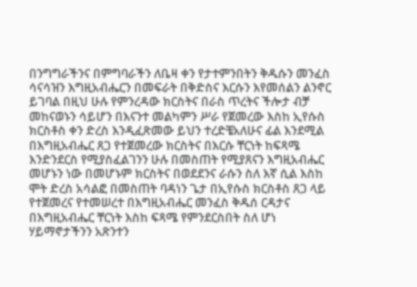በንግግራችንና በምግባራችን ለቤዛ ቀን የታተምንበትን ቅዱሱን መንፈስ ሳናሳዝን እግዚአብሔርን በመፍራት በቅድስና እርሱን እየመሰልን ልንኖር ይገባል በዚህ ሁሉ የምንረዳው ክርስትና በራስ ጥረትና ችሎታ ብቻ መከናወኑን ሳይሆን በእናንተ መልካምን ሥራ የጀመረው እስከ ኢየሱስ ክርስቶስ ቀን ድረስ እንዲፈጽመው ይህን ተረድቼአለሁና ፊል እንደሚል በእግዚአብሔር ጸጋ የተጀመረው ክርስትና በእርሱ ቸርነት ከፍጻሜ እንድንደርስ የሚያስፈልገንን ሁሉ በመስጠት የሚያጸናን እግዚአብሔር መሆኑን ነው በመሆኑም ክርስትና በወደደንና ራሱን ስለ እኛ ሲል እስከ ሞት ድረስ አሳልፎ በመስጠት ባዳነን ጌታ በኢየሱስ ክርስቶስ ጸጋ ላይ የተጀመረና የተመሠረተ በእግዚአብሔር መንፈስ ቅዱሰ ርዳታና በእግዚአብሔር ቸርነት እስከ ፍጻሜ የምንደርስበት ስለ ሆነ ሃይማኖታችንን አጽንተን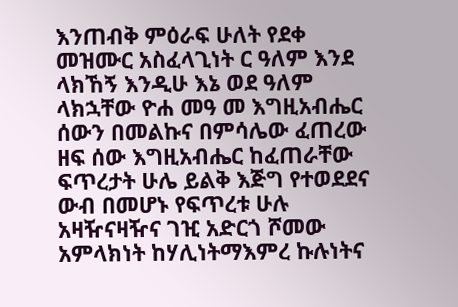እንጠብቅ ምዕራፍ ሁለት የደቀ መዝሙር አስፈላጊነት ር ዓለም እንደ ላክኸኝ እንዲሁ እኔ ወደ ዓለም ላክኋቸው ዮሐ መዓ መ እግዚአብሔር ሰውን በመልኩና በምሳሌው ፈጠረው ዘፍ ሰው እግዚአብሔር ከፈጠራቸው ፍጥረታት ሁሌ ይልቅ እጅግ የተወደደና ውብ በመሆኑ የፍጥረቱ ሁሉ አዛዥናዛዥና ገዢ አድርጎ ሾመው አምላክነት ከሃሊነትማእምረ ኩሉነትና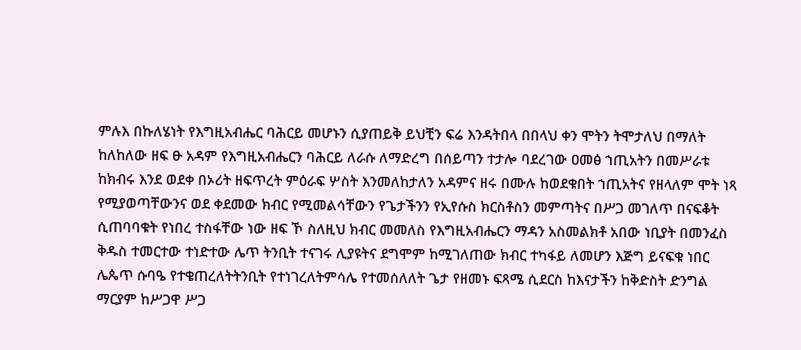ምሉእ በኩለሄነት የእግዚአብሔር ባሕርይ መሆኑን ሲያጠይቅ ይህቺን ፍሬ እንዳትበላ በበላህ ቀን ሞትን ትሞታለህ በማለት ከለከለው ዘፍ ፁ አዳም የእግዚአብሔርን ባሕርይ ለራሱ ለማድረግ በሰይጣን ተታሎ ባደረገው ዐመፅ ኀጢአትን በመሥራቱ ከክብሩ እንደ ወደቀ በኦሪት ዘፍጥረት ምዕራፍ ሦስት እንመለከታለን አዳምና ዘሩ በሙሉ ከወደቁበት ኀጢአትና የዘላለም ሞት ነጻ የሚያወጣቸውንና ወደ ቀደመው ክብር የሚመልሳቸውን የጌታችንን የኢየሱስ ክርስቶስን መምጣትና በሥጋ መገለጥ በናፍቆት ሲጠባባቁት የነበረ ተስፋቸው ነው ዘፍ ኾ ስለዚህ ክብር መመለስ የእግዚአብሔርን ማዳን አስመልክቶ አበው ነቢያት በመንፈስ ቅዱስ ተመርተው ተነድተው ሌጥ ትንቢት ተናገሩ ሊያዩትና ደግሞም ከሚገለጠው ክብር ተካፋይ ለመሆን እጅግ ይናፍቁ ነበር ሌጴጥ ሱባዔ የተቄጠረለትትንቢት የተነገረለትምሳሌ የተመሰለለት ጌታ የዘመኑ ፍጻሜ ሲደርስ ከእናታችን ከቅድስት ድንግል ማርያም ከሥጋዋ ሥጋ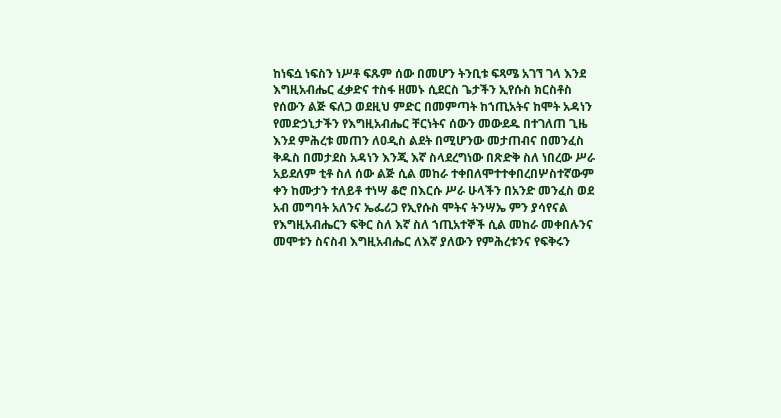ከነፍሷ ነፍስን ነሥቶ ፍጹም ሰው በመሆን ትንቢቱ ፍጻሜ አገኘ ገላ እንደ እግዚአብሔር ፈቃድና ተስፋ ዘመኑ ሲደርስ ጌታችን ኢየሱስ ክርስቶስ የሰውን ልጅ ፍለጋ ወደዚህ ምድር በመምጣት ከኀጢአትና ከሞት አዳነን የመድኃኒታችን የእግዚአብሔር ቸርነትና ሰውን መውደዱ በተገለጠ ጊዜ እንደ ምሕረቱ መጠን ለዐዲስ ልደት በሚሆንው መታጠብና በመንፈስ ቅዱስ በመታደስ አዳነን እንጂ እኛ ስላደረግነው በጽድቅ ስለ ነበረው ሥራ አይደለም ቲቶ ስለ ሰው ልጅ ሲል መከራ ተቀበለሞተተቀበረበሦስተኛውም ቀን ከሙታን ተለይቶ ተነሣ ቆሮ በእርሱ ሥራ ሁላችን በአንድ መንፈስ ወደ አብ መግባት አለንና ኤፌሪጋ የኢየሱስ ሞትና ትንሣኤ ምን ያሳየናል የእግዚአብሔርን ፍቅር ስለ እኛ ስለ ኀጢአተኞች ሲል መከራ መቀበሉንና መሞቱን ስናስብ እግዚአብሔር ለእኛ ያለውን የምሕረቱንና የፍቅሩን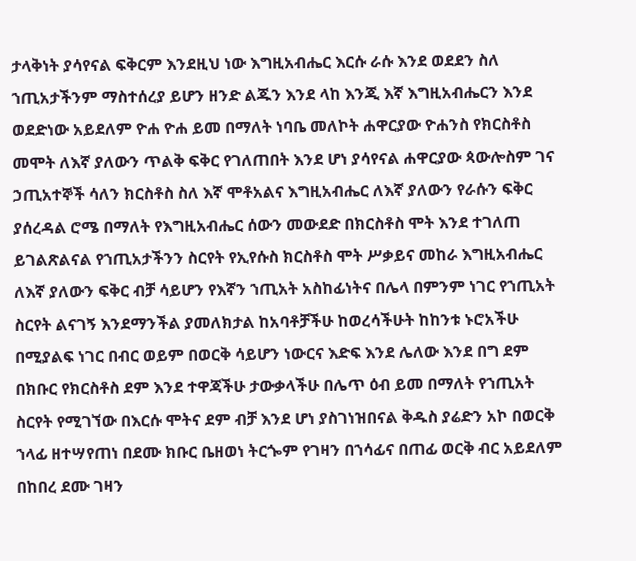ታላቅነት ያሳየናል ፍቅርም እንደዚህ ነው እግዚአብሔር እርሱ ራሱ እንደ ወደደን ስለ ኀጢአታችንም ማስተሰረያ ይሆን ዘንድ ልጁን እንደ ላከ እንጂ እኛ እግዚአብሔርን እንደ ወደድነው አይደለም ዮሐ ዮሐ ይመ በማለት ነባቤ መለኮት ሐዋርያው ዮሐንስ የክርስቶስ መሞት ለእኛ ያለውን ጥልቅ ፍቅር የገለጠበት እንደ ሆነ ያሳየናል ሐዋርያው ጳውሎስም ገና ኃጢአተኞች ሳለን ክርስቶስ ስለ እኛ ሞቶአልና እግዚአብሔር ለእኛ ያለውን የራሱን ፍቅር ያሰረዳል ሮሜ በማለት የእግዚአብሔር ሰውን መውደድ በክርስቶስ ሞት እንደ ተገለጠ ይገልጽልናል የኀጢአታችንን ስርየት የኢየሱስ ክርስቶስ ሞት ሥቃይና መከራ እግዚአብሔር ለእኛ ያለውን ፍቅር ብቻ ሳይሆን የእኛን ኀጢአት አስከፊነትና በሌላ በምንም ነገር የኀጢአት ስርየት ልናገኝ እንደማንችል ያመለክታል ከአባቶቻችሁ ከወረሳችሁት ከከንቱ ኑሮአችሁ በሚያልፍ ነገር በብር ወይም በወርቅ ሳይሆን ነውርና እድፍ እንደ ሌለው እንደ በግ ደም በክቡር የክርስቶስ ደም እንደ ተዋጃችሁ ታውቃላችሁ በሌጥ ዕብ ይመ በማለት የኀጢአት ስርየት የሚገኘው በእርሱ ሞትና ደም ብቻ እንደ ሆነ ያስገነዝበናል ቅዱስ ያሬድን አኮ በወርቅ ኀላፊ ዘተሣየጠነ በደሙ ክቡር ቤዘወነ ትርጐም የገዛን በኀሳፊና በጠፊ ወርቅ ብር አይደለም በከበረ ደሙ ገዛን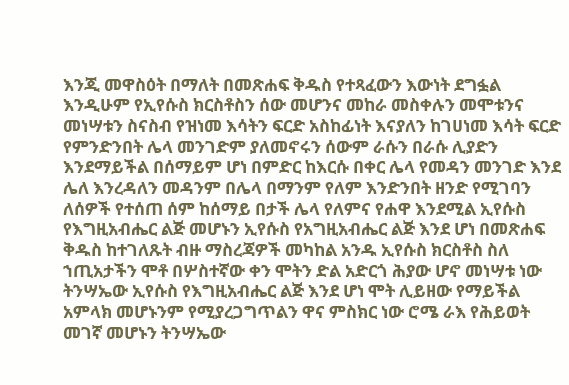እንጂ መዋስዕት በማለት በመጽሐፍ ቅዱስ የተጻፈውን እውነት ደግፏል እንዲሁም የኢየሱስ ክርስቶስን ሰው መሆንና መከራ መስቀሉን መሞቱንና መነሣቱን ስናስብ የዝነመ እሳትን ፍርድ አስከፊነት እናያለን ከገሀነመ እሳት ፍርድ የምንድንበት ሌላ መንገድም ያለመኖሩን ሰውም ራሱን በራሱ ሊያድን እንደማይችል በሰማይም ሆነ በምድር ከእርሱ በቀር ሌላ የመዳን መንገድ እንደ ሌለ እንረዳለን መዳንም በሌላ በማንም የለም እንድንበት ዘንድ የሚገባን ለሰዎች የተሰጠ ሰም ከሰማይ በታች ሌላ የለምና የሐዋ እንደሚል ኢየሱስ የእግዚአብሔር ልጅ መሆኑን ኢየሱስ የአግዚአብሔር ልጅ እንደ ሆነ በመጽሐፍ ቅዱስ ከተገለጹት ብዙ ማስረጃዎች መካከል አንዱ ኢየሱስ ክርስቶስ ስለ ኀጢአታችን ሞቶ በሦስተኛው ቀን ሞትን ድል አድርጎ ሕያው ሆኖ መነሣቱ ነው ትንሣኤው ኢየሱስ የእግዚአብሔር ልጅ እንደ ሆነ ሞት ሊይዘው የማይችል አምላክ መሆኑንም የሚያረጋግጥልን ዋና ምስክር ነው ሮሜ ራእ የሕይወት መገኛ መሆኑን ትንሣኤው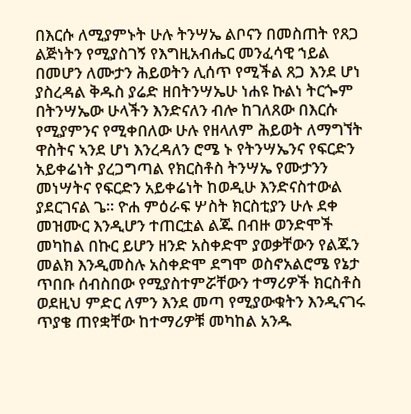በእርሱ ለሚያምኑት ሁሉ ትንሣኤ ልቦናን በመስጠት የጸጋ ልጅነትን የሚያስገኝ የእግዚአብሔር መንፈሳዊ ኀይል በመሆን ለሙታን ሕይወትን ሊሰጥ የሚችል ጸጋ እንደ ሆነ ያስረዳል ቅዱስ ያሬድ ዘበትንሣኤሁ ነሐዩ ኩልነ ትርጐም በትንሣኤው ሁላችን እንድናለን ብሎ ከገለጸው በእርሱ የሚያምንና የሚቀበለው ሁሉ የዘላለም ሕይወት ለማግኘት ዋስትና ኣንደ ሆነ እንረዳለን ሮሜ ኑ የትንሣኤንና የፍርድን አይቀሬነት ያረጋግጣል የክርስቶስ ትንሣኤ የሙታንን መነሣትና የፍርድን አይቀሬነት ከወዲሁ እንድናስተውል ያደርገናል ጌ። ዮሐ ምዕራፍ ሦስት ክርስቲያን ሁሉ ደቀ መዝሙር እንዲሆን ተጠርቷል ልጁ በብዙ ወንድሞች መካከል በኩር ይሆን ዘንድ አስቀድሞ ያወቃቸውን የልጁን መልክ እንዲመስሉ አስቀድሞ ደግሞ ወስኖአልሮሜ የኔታ ጥበቡ ሰብስበው የሚያስተምሯቸውን ተማሪዎች ክርስቶስ ወደዚህ ምድር ለምን እንደ መጣ የሚያውቁትን እንዲናገሩ ጥያቄ ጠየቋቸው ከተማሪዎቹ መካከል አንዱ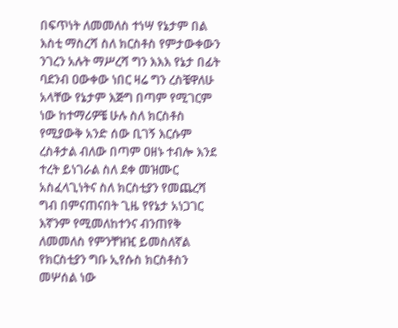በፍጥነት ለመመለስ ተነሣ የኔታም በል እስቲ ማስረሻ ስለ ክርስቶስ የምታውቀውን ንገረን አሉት ማሥረሻ ግን እእእ የኔታ በፊት ባደንብ ዐውቀው ነበር ዛሬ ግን ረስቼዋለሁ አላቸው የኔታም እጅግ በጣም የሚገርም ነው ከተማሪዎቼ ሁሉ ስለ ክርስቶስ የሚያውቅ አንድ ሰው ቢገኝ እርሱም ረስቶታል ብለው በጣም ዐዘኑ ተብሎ እንደ ተረት ይነገራል ስለ ደቀ መዝሙር አስፈላጊነትና ስለ ክርስቲያን የመጨረሻ ግብ በምናጠናበት ጊዜ የየኔታ አነጋገር እኛንም የሚመለከተንና ብንጠየቅ ለመመለስ የምንቸዝዢ ይመስለኛል የክርስቲያን ግቡ ኢየሱስ ክርስቶስን መሦሰል ነው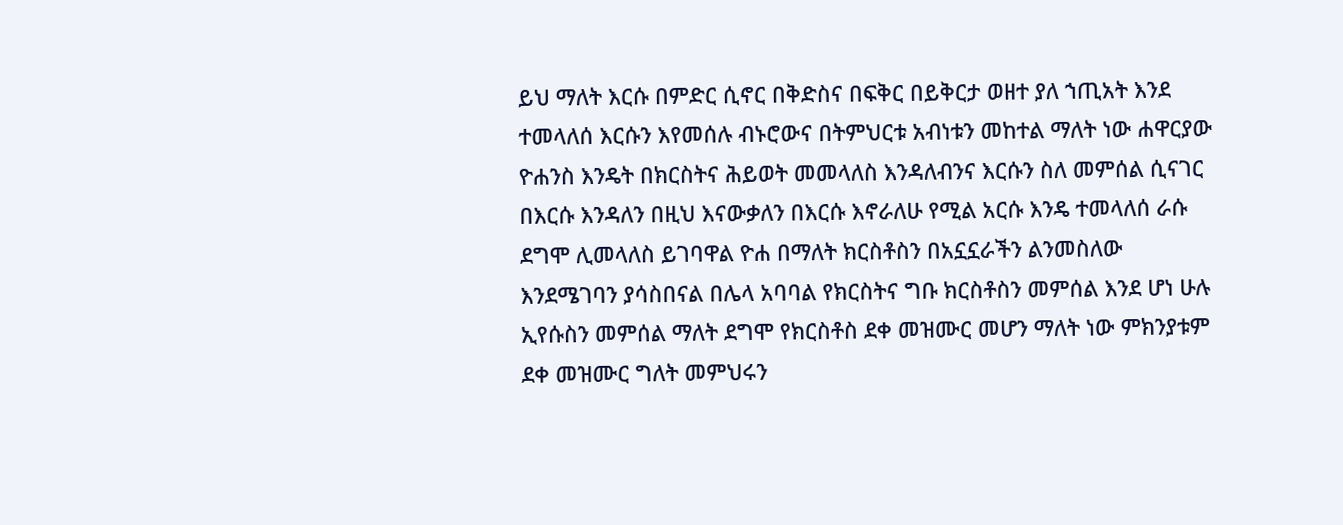ይህ ማለት እርሱ በምድር ሲኖር በቅድስና በፍቅር በይቅርታ ወዘተ ያለ ኀጢአት እንደ ተመላለሰ እርሱን እየመሰሉ ብኑሮውና በትምህርቱ አብነቱን መከተል ማለት ነው ሐዋርያው ዮሐንስ እንዴት በክርስትና ሕይወት መመላለስ እንዳለብንና እርሱን ስለ መምሰል ሲናገር በእርሱ እንዳለን በዚህ እናውቃለን በእርሱ እኖራለሁ የሚል አርሱ እንዴ ተመላለሰ ራሱ ደግሞ ሊመላለስ ይገባዋል ዮሐ በማለት ክርስቶስን በአኗኗራችን ልንመስለው እንደሜገባን ያሳስበናል በሌላ አባባል የክርስትና ግቡ ክርስቶስን መምሰል እንደ ሆነ ሁሉ ኢየሱስን መምሰል ማለት ደግሞ የክርስቶስ ደቀ መዝሙር መሆን ማለት ነው ምክንያቱም ደቀ መዝሙር ግለት መምህሩን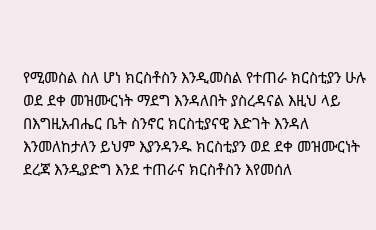የሚመስል ስለ ሆነ ክርስቶስን እንዲመስል የተጠራ ክርስቲያን ሁሉ ወደ ደቀ መዝሙርነት ማደግ እንዳለበት ያስረዳናል እዚህ ላይ በእግዚአብሔር ቤት ስንኖር ክርስቲያናዊ እድገት እንዳለ እንመለከታለን ይህም እያንዳንዱ ክርስቲያን ወደ ደቀ መዝሙርነት ደረጃ እንዲያድግ እንደ ተጠራና ክርስቶስን እየመሰለ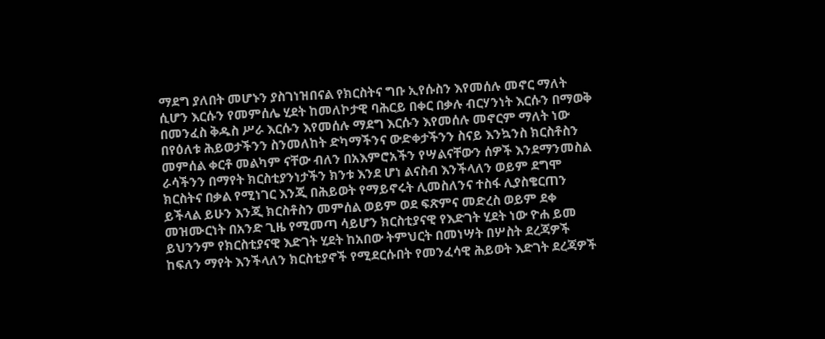ማደግ ያለበት መሆኑን ያስገነዝበናል የክርስትና ግቡ ኢየሱስን እየመሰሉ መኖር ማለት ሲሆን እርሱን የመምሰሌ ሂደት ከመለኮታዊ ባሕርይ በቀር በቃሉ ብርሃንነት እርሱን በማወቅ በመንፈስ ቅዱስ ሥራ እርሱን እየመሰሉ ማደግ እርሱን እየመሰሉ መኖርም ማለት ነው በየዕለቱ ሕይወታችንን ስንመለከት ድካማችንና ውድቀታችንን ስናይ እንኳንስ ክርስቶስን መምሰል ቀርቶ መልካም ናቸው ብለን በአእምሮአችን የሣልናቸውን ሰዎች እንደማንመስል ራሳችንን በማየት ክርስቲያንነታችን ክንቱ እንደ ሆነ ልናስብ እንችላለን ወይም ደግሞ ክርስትና በቃል የሚነገር እንጂ በሕይወት የማይኖሩት ሊመስለንና ተስፋ ሊያስቄርጠን ይችላል ይሁን እንጂ ክርስቶስን መምሰል ወይም ወደ ፍጽምና መድረስ ወይም ደቀ መዝሙርነት በአንድ ጊዜ የሚመጣ ሳይሆን ክርስቲያናዊ የእድገት ሂደት ነው ዮሐ ይመ ይህንንም የክርስቲያናዊ እድገት ሂደት ከአበው ትምህርት በመነሣት በሦስት ደረጃዎች ከፍለን ማየት እንችላለን ክርስቲያኖች የሚደርሱበት የመንፈሳዊ ሕይወት እድገት ደረጃዎች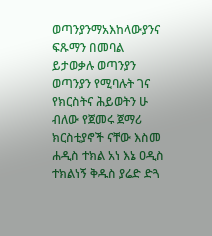ወጣንያንማአእከላውያንና ፍጹማን በመባል ይታወቃሉ ወጣንያን ወጣንያን የሚባሉት ገና የክርስትና ሕይወትን ሁ ብለው የጀመሩ ጀማሪ ክርስቲያኖች ናቸው እስመ ሐዲስ ተክል አነ እኔ ዐዲስ ተክልነኝ ቅዱስ ያሬድ ድጓ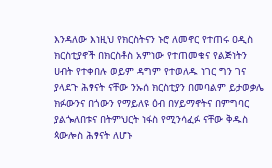እንዳለው እነዚህ የክርስትናን ኑሮ ለመኖር የተጠሩ ዐዲስ ክርስቲያኖች በክርስቶስ አምነው የተጠመቁና የልጅነትን ሀብት የተቀበሉ ወይም ዳግም የተወለዱ ነገር ግን ገና ያላደጉ ሕፃናት ናቸው ንኡሰ ክርስቲያን በመባልም ይታወቃሌ ክፉውንና በጎውን የማይለዩ ዕብ በሃይማኖትና በምግባር ያልጐለበቱና በትምህርት ነፋስ የሚንሳፈፉ ናቸው ቅዱስ ጳውሎስ ሕፃናት ለሆኑ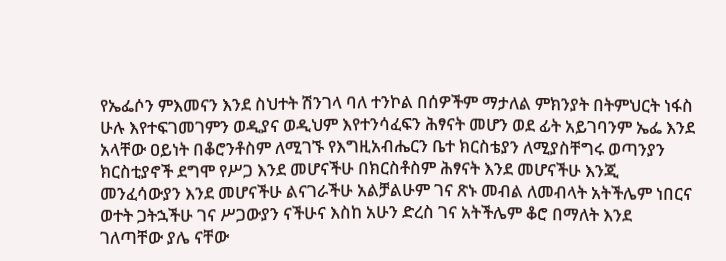የኤፌሶን ምእመናን እንደ ስህተት ሽንገላ ባለ ተንኮል በሰዎችም ማታለል ምክንያት በትምህርት ነፋስ ሁሉ እየተፍገመገምን ወዲያና ወዲህም እየተንሳፈፍን ሕፃናት መሆን ወደ ፊት አይገባንም ኤፌ እንደ አላቸው ዐይነት በቆሮንቶስም ለሚገኙ የእግዚአብሔርን ቤተ ክርስቴያን ለሚያስቸግሩ ወጣንያን ክርስቲያኖች ደግሞ የሥጋ እንደ መሆናችሁ በክርስቶስም ሕፃናት እንደ መሆናችሁ እንጂ መንፈሳውያን እንደ መሆናችሁ ልናገራችሁ አልቻልሁም ገና ጽኑ መብል ለመብላት አትችሌም ነበርና ወተት ጋትኋችሁ ገና ሥጋውያን ናችሁና እስከ አሁን ድረስ ገና አትችሌም ቆሮ በማለት እንደ ገለጣቸው ያሌ ናቸው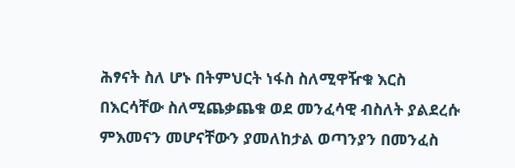ሕፃናት ስለ ሆኑ በትምህርት ነፋስ ስለሚዋዥቁ እርስ በእርሳቸው ስለሚጨቃጨቁ ወደ መንፈሳዊ ብስለት ያልደረሱ ምእመናን መሆናቸውን ያመለከታል ወጣንያን በመንፈስ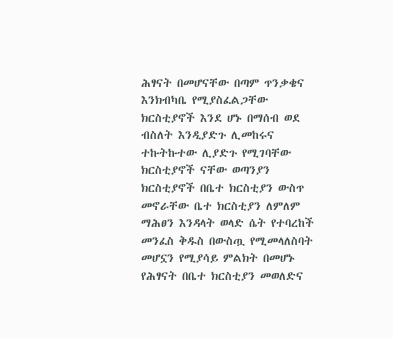ሕፃናት በመሆናቸው በጣም ጥንቃቄና እንክብካቤ የሚያስፈልጋቸው ክርስቲያኖች እንደ ሆኑ በማሰብ ወደ ብስለት እንዲያድጉ ሊመከሩና ተኩትኩተው ሊያድጉ የሚገባቸው ክርስቲያኖች ናቸው ወጣንያን ክርስቲያኖች በቤተ ክርስቲያን ውስጥ መኖራቸው ቤተ ክርስቲያን ለምለም ማሕፀን እንዳላት ወላድ ሴት የተባረከች መንፈስ ቅዱስ በውስጧ የሚመላለስባት መሆኗን የሚያሳይ ምልክት በመሆኑ የሕፃናት በቤተ ክርስቲያን መወለድና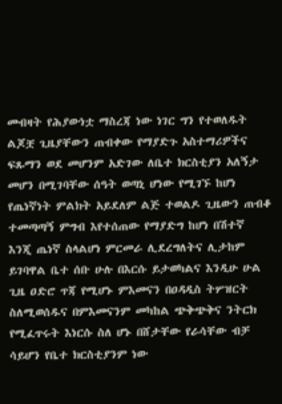መብዛት የሕያውነቷ ማስረጃ ነው ነገር ግን የተወለዱት ልጆቿ ጊዜያቸውን ጠብቀው የማያድጉ አስተማሪዎችና ፍጹማን ወደ መሆንም አድገው ለቤተ ክርስቲያን አለኝታ መሆን በሚገባቸው ሰዓት ወጣኒ ሆነው የሚገኙ ከሆነ የጤነኛነት ምልክት አይደለም ልጅ ተወልዶ ጊዜውን ጠብቆ ተመጣጣኝ ምግብ እየተሰጠው የማያድግ ከሆነ በሽተኛ እንጂ ጤነኛ ስላልሆነ ምርመራ ሊደረግለትና ሊታከም ይገባዋል ቤተ ሰቡ ሁሉ በእርሱ ይታወካልና እንዲሁ ሁል ጊዜ ዐድሮ ጥጃ የሚሆኑ ምእመናን በዐዳዲስ ትሦዝርት ስለሚወሰዱና በምእመናንም መካከል ጭቅጭቅና ንትርክ የሚፈጥሩት እነርሱ ስለ ሆኑ በሸታቸው የራሳቸው ብቻ ሳይሆን የቤተ ክርስቲያንም ነው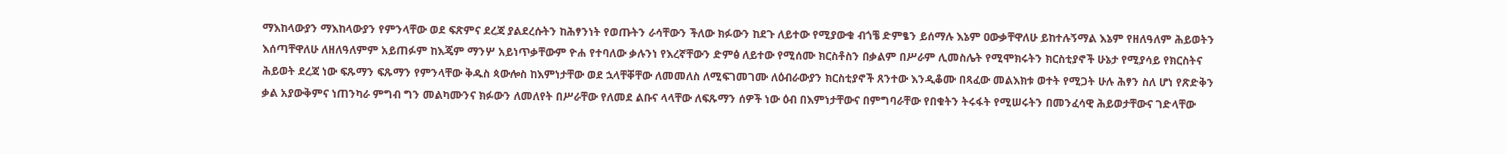ማእከላውያን ማእከላውያን የምንላቸው ወደ ፍጽምና ደረጃ ያልደረሱትን ከሕፃንነት የወጡትን ራሳቸውን ችለው ክፉውን ከደጉ ለይተው የሚያውቁ ብጎቼ ድምፄን ይሰማሉ እኔም ዐውቃቸዋለሁ ይከተሉኝማል እኔም የዘለዓለም ሕይወትን እሰጣቸዋለሁ ለዘለዓለምም አይጠፉም ከእጄም ማንሦ አይነጥቃቸውም ዮሐ የተባለው ቃሉንነ የእረኛቸውን ድምፅ ለይተው የሚሰሙ ክርስቶስን በቃልም በሥራም ሊመስሌት የሚሞክሩትን ክርስቲያኖች ሁኔታ የሚያሳይ የክርስትና ሕይወት ደረጃ ነው ፍጹማን ፍጹማን የምንላቸው ቅዱስ ጳውሎስ ከእምነታቸው ወደ ኋላቸቐቸው ለመመለስ ለሚፍገመገሙ ለዕብራውያን ክርስቲያኖች ጸንተው እንዲቆሙ በጻፈው መልእክቱ ወተት የሚጋት ሁሉ ሕፃን ስለ ሆነ የጽድቅን ቃል አያውቅምና ነጠንካራ ምግብ ግን መልካሙንና ክፉውን ለመለየት በሥራቸው የለመደ ልቡና ላላቸው ለፍጹማን ሰዎች ነው ዕብ በእምነታቸውና በምግባራቸው የበቁትን ትሩፋት የሚሠሩትን በመንፈሳዊ ሕይወታቸውና ገድላቸው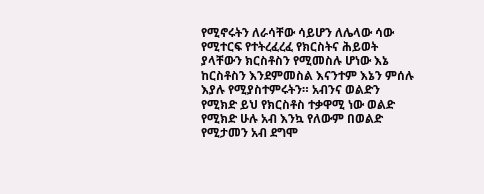የሚኖሩትን ለራሳቸው ሳይሆን ለሌላው ሳው የሚተርፍ የተትረፈረፈ የክርስትና ሕይወት ያላቸውን ክርስቶስን የሚመስሉ ሆነው እኔ ከርስቶስን እንደምመስል እናንተም እኔን ምሰሉ እያሉ የሚያስተምሩትን። አብንና ወልድን የሚክድ ይህ የክርስቶስ ተቃዋሚ ነው ወልድ የሚክድ ሁሉ አብ እንኳ የለውም በወልድ የሚታመን አብ ደግሞ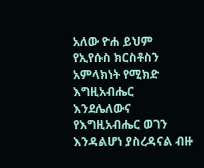አለው ዮሐ ይህም የኢየሱስ ክርስቶስን አምላክነት የሚክድ እግዚአብሔር እንደሌለውና የእግዚአብሔር ወገን እንዳልሆነ ያስረዳናል ብዙ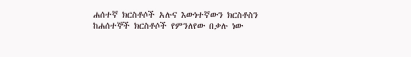ሐሰተኛ ክርስቶሶች አሉና እውነተኛውን ክርስቶስን ከሐሰተኞች ክርስቶሶች የምንለየው በቃሉ ነው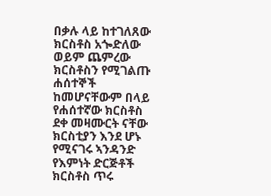በቃሉ ላይ ከተገለጸው ክርስቶስ አጐድለው ወይም ጨምረው ክርስቶስን የሚገልጡ ሐሰተኞች ከመሆናቸውም በላይ የሐሰተኛው ክርስቶስ ደቀ መዛሙርት ናቸው ክርስቲያን እንደ ሆኑ የሚናገሩ ኣንዳንድ የእምነት ድርጅቶች ክርስቶስ ጥሩ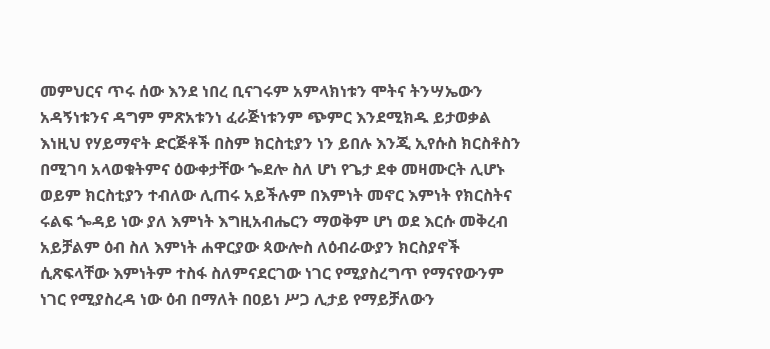መምህርና ጥሩ ሰው እንደ ነበረ ቢናገሩም አምላክነቱን ሞትና ትንሣኤውን አዳኝነቱንና ዳግም ምጽአቱንነ ፈራጅነቱንም ጭምር እንደሚክዱ ይታወቃል እነዚህ የሃይማኖት ድርጅቶች በስም ክርስቲያን ነን ይበሉ እንጂ ኢየሱስ ክርስቶስን በሚገባ አላወቁትምና ዕውቀታቸው ጐደሎ ስለ ሆነ የጌታ ደቀ መዛሙርት ሊሆኑ ወይም ክርስቲያን ተብለው ሊጠሩ አይችሉም በእምነት መኖር እምነት የክርስትና ሩልፍ ጐዳይ ነው ያለ እምነት እግዚአብሔርን ማወቅም ሆነ ወደ እርሱ መቅረብ አይቻልም ዕብ ስለ እምነት ሐዋርያው ጳውሎስ ለዕብራውያን ክርስያኖች ሲጽፍላቸው እምነትም ተስፋ ስለምናደርገው ነገር የሚያስረግጥ የማናየውንም ነገር የሚያስረዳ ነው ዕብ በማለት በዐይነ ሥጋ ሊታይ የማይቻለውን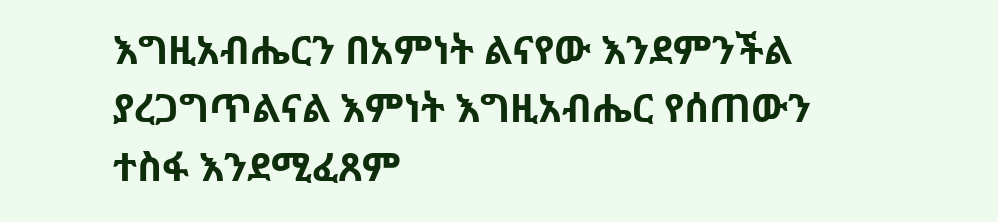እግዚአብሔርን በአምነት ልናየው እንደምንችል ያረጋግጥልናል እምነት እግዚአብሔር የሰጠውን ተስፋ እንደሚፈጸም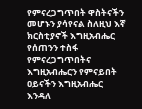የምናረጋግጥበት ዋስትናችን መሆኑን ያሳየናል ስለዚህ እኛ ክርስቲያኖች እግዚአብሔር የሰጠንን ተስፋ የምናረጋግጥበትና እግዚአብሔርን የምናይበት ዐይናችን እግዚአብሔር እንዳለ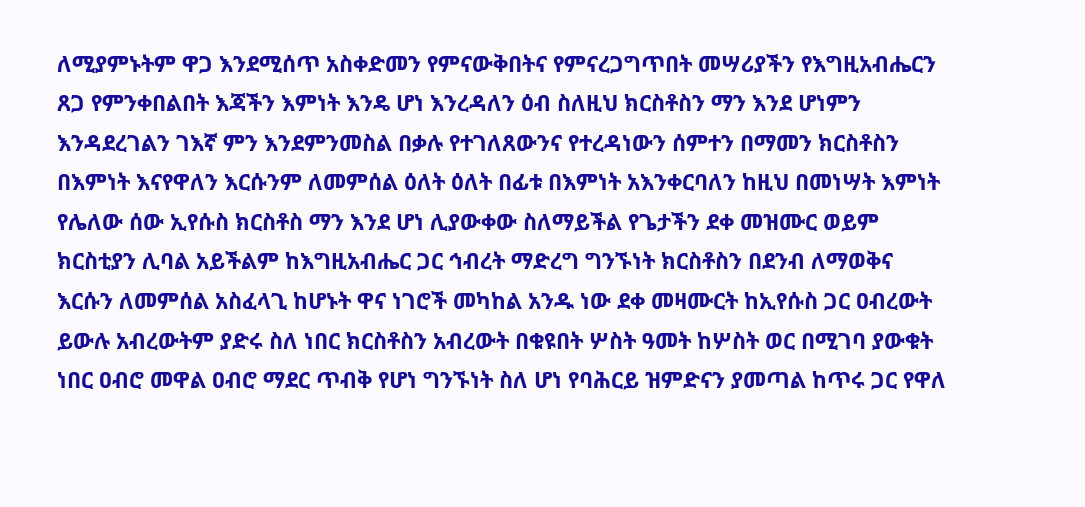ለሚያምኑትም ዋጋ እንደሚሰጥ አስቀድመን የምናውቅበትና የምናረጋግጥበት መሣሪያችን የእግዚአብሔርን ጸጋ የምንቀበልበት እጃችን እምነት እንዴ ሆነ እንረዳለን ዕብ ስለዚህ ክርስቶስን ማን እንደ ሆነምን እንዳደረገልን ገእኛ ምን እንደምንመስል በቃሉ የተገለጸውንና የተረዳነውን ሰምተን በማመን ክርስቶስን በእምነት እናየዋለን እርሱንም ለመምሰል ዕለት ዕለት በፊቱ በእምነት አእንቀርባለን ከዚህ በመነሣት እምነት የሌለው ሰው ኢየሱስ ክርስቶስ ማን እንደ ሆነ ሊያውቀው ስለማይችል የጌታችን ደቀ መዝሙር ወይም ክርስቲያን ሊባል አይችልም ከእግዚአብሔር ጋር ኅብረት ማድረግ ግንኙነት ክርስቶስን በደንብ ለማወቅና እርሱን ለመምሰል አስፈላጊ ከሆኑት ዋና ነገሮች መካከል አንዱ ነው ደቀ መዛሙርት ከኢየሱስ ጋር ዐብረውት ይውሉ አብረውትም ያድሩ ስለ ነበር ክርስቶስን አብረውት በቁዩበት ሦስት ዓመት ከሦስት ወር በሚገባ ያውቁት ነበር ዐብሮ መዋል ዐብሮ ማደር ጥብቅ የሆነ ግንኙነት ስለ ሆነ የባሕርይ ዝምድናን ያመጣል ከጥሩ ጋር የዋለ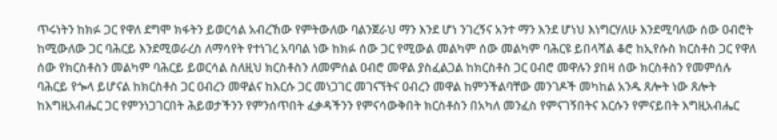ጥሩነትን ከክፉ ጋር የዋለ ደግሞ ክፋትን ይወርሳል አብረኸው የምትውለው ባልንጀራህ ማን እንደ ሆነ ንገረኝና አንተ ማን እንደ ሆነህ እነግርሃለሁ እንደሚባለው ሰው ዐብሮት ከሚውለው ጋር ባሕርይ እንደሚወራረስ ለማሳየት የተነገረ አባባል ነው ከክፉ ሰው ጋር የሚውል መልካም ሰው መልካም ባሕርዩ ይበላሻል ቆሮ ከኢየሱስ ክርስቶስ ጋር የዋለ ሰው የክርስቶስን መልካም ባሕርይ ይወርሳል ስለዚህ ክርስቶስን ለመምሰል ዐብሮ መዋል ያስፈልጋል ከክርስቶስ ጋር ዐብሮ መዋሉን ያበዛ ሰው ክርስቶስን የመምሰሉ ባሕርይ የጐላ ይሆናል ከክርስቶስ ጋር ዐብረን መዋልና ከእርሱ ጋር መነጋገር መገናኘትና ዐብረን መዋል ከምንችልባቸው መንገዶች መካከል አንዱ ጸሎት ነው ጸሎት ከእግዚአብሔር ጋር የምንነጋገርበት ሕይወታችንን የምንሰጥበት ፈቃዳችንን የምናሳውቅበት ክርስቶስን በአካለ መንፈስ የምናገኝበትና እርሱን የምናይበት እግዚአብሔር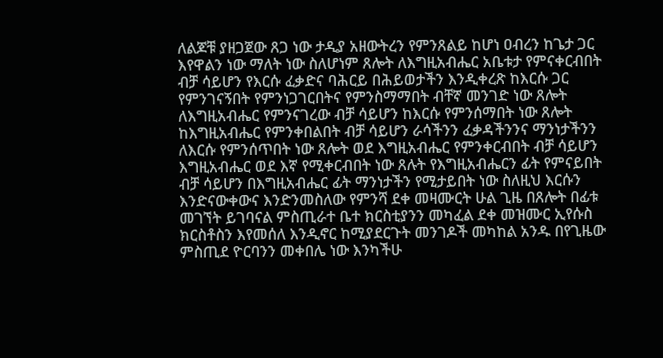ለልጆቹ ያዘጋጀው ጸጋ ነው ታዲያ አዘውትረን የምንጸልይ ከሆነ ዐብረን ከጌታ ጋር እየዋልን ነው ማለት ነው ስለሆነም ጸሎት ለእግዚአብሔር አቤቱታ የምናቀርብበት ብቻ ሳይሆን የእርሱ ፈቃድና ባሕርይ በሕይወታችን እንዲቀረጽ ከእርሱ ጋር የምንገናኝበት የምንነጋገርበትና የምንስማማበት ብቸኛ መንገድ ነው ጸሎት ለእግዚአብሔር የምንናገረው ብቻ ሳይሆን ከእርሱ የምንሰማበት ነው ጸሎት ከእግዚአብሔር የምንቀበልበት ብቻ ሳይሆን ራሳችንን ፈቃዳችንንና ማንነታችንን ለእርሱ የምንሰጥበት ነው ጸሎት ወደ እግዚአብሔር የምንቀርብበት ብቻ ሳይሆን እግዚአብሔር ወደ እኛ የሚቀርብበት ነው ጸሉት የእግዚአብሔርን ፊት የምናይበት ብቻ ሳይሆን በእግዚአብሔር ፊት ማንነታችን የሚታይበት ነው ስለዚህ እርሱን እንድናውቀውና እንድንመስለው የምንሻ ደቀ መዛሙርት ሁል ጊዜ በጸሎት በፊቱ መገኘት ይገባናል ምስጢራተ ቤተ ክርስቲያንን መካፈል ደቀ መዝሙር ኢየሱስ ክርስቶስን እየመሰለ እንዲኖር ከሚያደርጉት መንገዶች መካከል አንዱ በየጊዜው ምስጢደ ዮርባንን መቀበሌ ነው እንካችሁ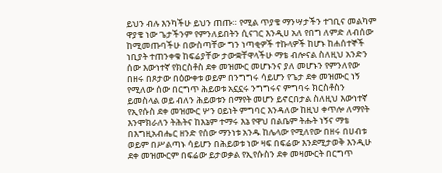ይህን ብሉ እንካችሁ ይህን ጠጡ። የሚል ጥያቄ ማንሣታችን ተገቢና መልካም ዋያቄ ነው ጌታችንም የምንለይበትን ሲናገር እንዲሀ አለ የበግ ለምድ ለብሰው ከሚመጡባችሁ በውስጣቸው ግን ነጣቂዎች ተኩላዎች ከሆኑ ከሐሰተኞች ነቢያት ተጠንቀቁ ከፍሬያቸው ታውቋቸዋላችሁ ማቴ ብሎናል ስለዚህ አንድን ሰው እውነተኛ የክርስቶስ ደቀ መዝሙር መሆኑንና ያለ መሆኑን የምንለየው በዘሩ በጾታው በዕውቀቱ ወይም በንግግሩ ሳይሆን የጌታ ደቀ መዝሙር ነኝ የሚለው ሰው በርግጥ ሕይወቱ አኗኗሩ ንግግሩና ምግባሩ ክርስቶስን ይመስላል ወይ ብለን ሕይወቱን በማየት መሆን ይኖርበታል ስለዚህ እውነተኛ የኢየሱስ ደቀ መዝሙር ሦን ዐይነት ምግባር እንዳለው ከዚህ ቀጥሎ ለማየት እንሞክራለን ትሕትና ከእኔም ተማሩ እኔ የዋህ በልቤም ትሑት ነኝና ማቴ በእግዚአብሔር ዘንድ የሰው ማንነቱ አንዱ ከሌላው የሚለየው በዘሩ በሀብቱ ወይም በሥልጣኑ ሳይሆን በሕይወቱ ነው ዛፍ በፍሬው እንደሚታወቅ እንዲሁ ደቀ መዝሙርም በፍሬው ይታወቃል የኢየሱስን ደቀ መዛሙርት በርግጥ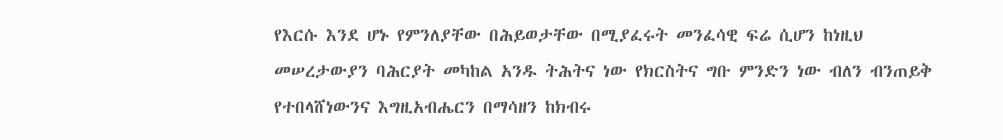የእርሱ እንደ ሆኑ የምንለያቸው በሕይወታቸው በሚያፈሩት መንፈሳዊ ፍሬ ሲሆን ከነዚህ መሠረታውያን ባሕርያት መካከል አንዱ ትሕትና ነው የክርስትና ግቡ ምንድን ነው ብለን ብንጠይቅ የተበላሸነውንና እግዚአብሔርን በማሳዘን ከክብሩ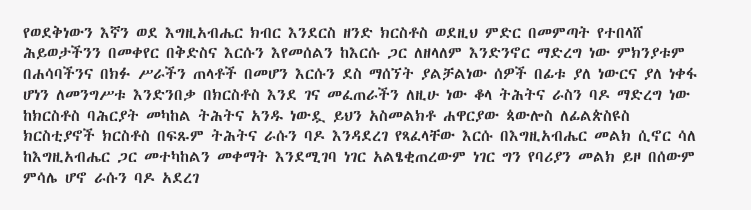የወደቅነውን እኛን ወደ እግዚአብሔር ክብር እንደርስ ዘንድ ክርስቶስ ወደዚህ ምድር በመምጣት የተበላሸ ሕይወታችንን በመቀየር በቅድስና እርሱን እየመሰልን ከእርሱ ጋር ለዘላለም እንድንኖር ማድረግ ነው ምክንያቱም በሐሳባችንና በክፉ ሥራችን ጠላቶች በመሆን እርሱን ደስ ማሰኘት ያልቻልነው ሰዎች በፊቱ ያለ ነውርና ያለ ነቀፋ ሆነን ለመንግሥቱ እንድንበቃ በክርስቶስ እንደ ገና መፈጠራችን ለዚሁ ነው ቆላ ትሕትና ራስን ባዶ ማድረግ ነው ከክርስቶስ ባሕርያት መካከል ትሕትና አንዱ ነውዷ ይህን አስመልክቶ ሐዋርያው ጳውሎስ ለፊልጵስዩስ ክርስቲያኖች ክርስቶስ በፍጹም ትሕትና ራሱን ባዶ እንዳደረገ የጻፈላቸው እርሱ በእግዚአብሔር መልክ ሲኖር ሳለ ከእግዚአብሔር ጋር መተካከልን መቀማት እንደሚገባ ነገር አልፄቂጠረውም ነገር ግን የባሪያን መልክ ይዞ በሰውም ምሳሌ ሆኖ ራሱን ባዶ አደረገ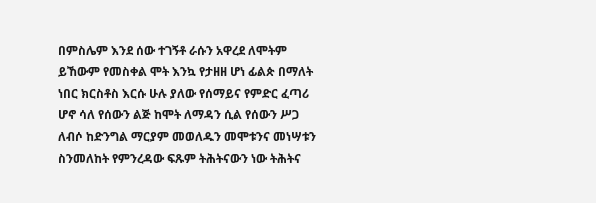በምስሌም እንደ ሰው ተገኝቶ ራሱን አዋረደ ለሞትም ይኸውም የመስቀል ሞት እንኳ የታዘዘ ሆነ ፊልጵ በማለት ነበር ክርስቶስ እርሱ ሁሉ ያለው የሰማይና የምድር ፈጣሪ ሆኖ ሳለ የሰውን ልጅ ከሞት ለማዳን ሲል የሰውን ሥጋ ለብሶ ከድንግል ማርያም መወለዱን መሞቱንና መነሣቱን ስንመለከት የምንረዳው ፍጹም ትሕትናውን ነው ትሕትና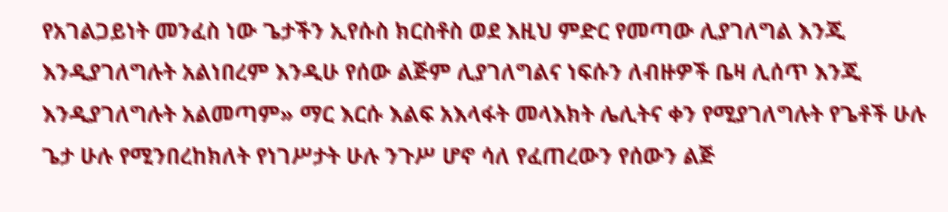የአገልጋይነት መንፈስ ነው ጌታችን ኢየሱስ ክርስቶስ ወደ እዚህ ምድር የመጣው ሊያገለግል እንጂ እንዲያገለግሉት አልነበረም እንዲሁ የሰው ልጅም ሊያገለግልና ነፍሱን ለብዙዎች ቤዛ ሊሰጥ እንጂ እንዲያገለግሉት አልመጣም» ማር እርሱ እልፍ አእላፋት መላእክት ሌሊትና ቀን የሚያገለግሉት የጌቶች ሁሉ ጌታ ሁሉ የሚንበረከክለት የነገሥታት ሁሉ ንጉሥ ሆኖ ሳለ የፈጠረውን የሰውን ልጅ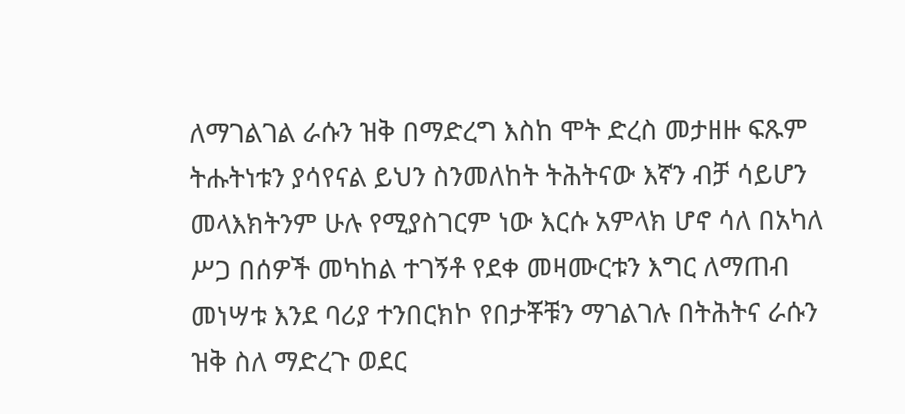ለማገልገል ራሱን ዝቅ በማድረግ እስከ ሞት ድረስ መታዘዙ ፍጹም ትሑትነቱን ያሳየናል ይህን ስንመለከት ትሕትናው እኛን ብቻ ሳይሆን መላእክትንም ሁሉ የሚያስገርም ነው እርሱ አምላክ ሆኖ ሳለ በአካለ ሥጋ በሰዎች መካከል ተገኝቶ የደቀ መዛሙርቱን እግር ለማጠብ መነሣቱ እንደ ባሪያ ተንበርክኮ የበታቾቹን ማገልገሉ በትሕትና ራሱን ዝቅ ስለ ማድረጉ ወደር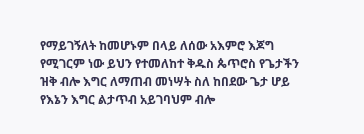የማይገኝለት ከመሆኑም በላይ ለሰው አእምሮ እጆግ የሚገርም ነው ይህን የተመለከተ ቅዱስ ጴጥሮስ የጌታችን ዝቅ ብሎ እግር ለማጠብ መነሣት ስለ ከበደው ጌታ ሆይ የእኔን እግር ልታጥብ አይገባህም ብሎ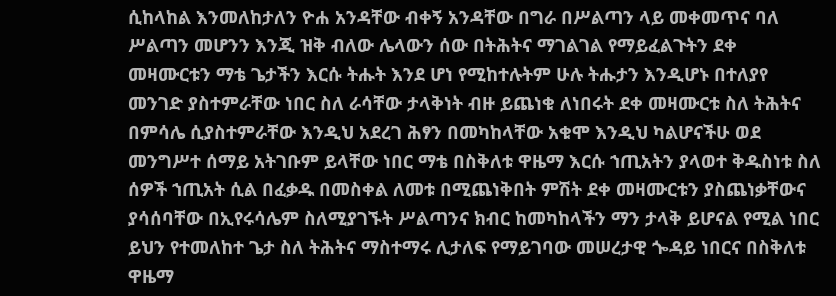ሲከላከል እንመለከታለን ዮሐ አንዳቸው ብቀኝ አንዳቸው በግራ በሥልጣን ላይ መቀመጥና ባለ ሥልጣን መሆንን እንጂ ዝቅ ብለው ሌላውን ሰው በትሕትና ማገልገል የማይፈልጉትን ደቀ መዛሙርቱን ማቴ ጌታችን እርሱ ትሑት እንደ ሆነ የሚከተሉትም ሁሉ ትሑታን እንዲሆኑ በተለያየ መንገድ ያስተምራቸው ነበር ስለ ራሳቸው ታላቅነት ብዙ ይጨነቁ ለነበሩት ደቀ መዛሙርቱ ስለ ትሕትና በምሳሌ ሲያስተምራቸው እንዲህ አደረገ ሕፃን በመካከላቸው አቁሞ እንዲህ ካልሆናችሁ ወደ መንግሥተ ሰማይ አትገቡም ይላቸው ነበር ማቴ በስቅለቱ ዋዜማ እርሱ ኀጢአትን ያላወተ ቅዱስነቱ ስለ ሰዎች ኀጢአት ሲል በፈቃዱ በመስቀል ለመቱ በሚጨነቅበት ምሽት ደቀ መዛሙርቱን ያስጨነቃቸውና ያሳሰባቸው በኢየሩሳሌም ስለሚያገኙት ሥልጣንና ክብር ከመካከላችን ማን ታላቅ ይሆናል የሚል ነበር ይህን የተመለከተ ጌታ ስለ ትሕትና ማስተማሩ ሊታለፍ የማይገባው መሠረታዊ ጐዳይ ነበርና በስቅለቱ ዋዜማ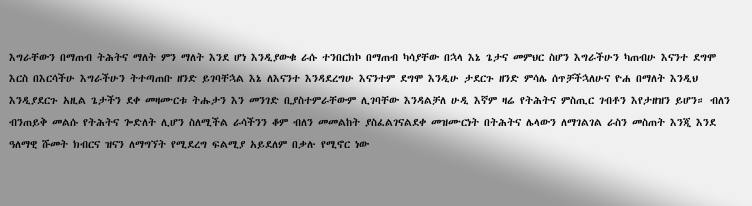እግራቸውን በማጠብ ትሕትና ማለት ምን ማለት እንደ ሆነ እንዲያውቁ ራሱ ተንበርክኮ በማጠብ ካሳያቸው በኋላ እኔ ጌታና መምህር ስሆን እግራችሁን ካጠብሁ እናንተ ደግሞ እርስ በእርሳችሁ እግራችሁን ትተጣጠቡ ዘንድ ይገባቸኋል እኔ ለእናንተ እንዳደረግሁ እናንተም ደግሞ እንዲሁ ታደርጉ ዘንድ ምሳሌ ሰጥቻችኋለሁና ዮሐ በማለት እንዲህ እንዲያደርጉ አዚል ጌታችን ደቀ መዛሙርቱ ትሑታን እን መንገድ ቢያስተምራቸውም ሊገባቸው እንዳልቻለ ሁዲ እኛም ዛሬ የትሕትና ምስጢር ገብቶን እየታዘዝን ይሆን። ብለን ብንጠይቅ መልሱ የትሕትና ጐድለት ሊሆን ስለሚችል ራሳችንን ቆም ብለን መመልከት ያስፈልገናልደቀ መዝሙርነት በትሕትና ሌላውን ለማገልገል ራስን መስጠት እንጂ እንደ ዓለማዊ ሹመት ክብርና ዝናን ለማግኘት የሚደረግ ፍልሚያ አይደለም በቃሉ የሚኖር ነው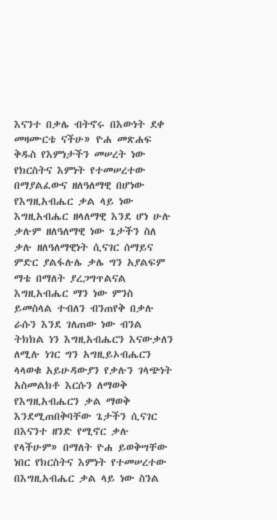እናንተ በቃሌ ብትኖሩ በእውነት ደቀ መዛሙርቴ ናችሁ» ዮሐ መጽሐፍ ቅዱስ የእምነታችን መሠረት ነው የክርስትና እምነት የተመሠረተው በማያልፈውና ዘለዓለማዊ በሆነው የእግዚአብሔር ቃል ላይ ነው እግዚአብሔር ዘላለማዊ እንደ ሆነ ሁሉ ቃሉም ዘለዓለማዊ ነው ጌታችን ስለ ቃሉ ዘለዓለማዊነት ሲናገር ሰማይና ምድር ያልፋሉሌ ቃሌ ግን አያልፍም ማቴ በማለት ያረጋግጥልናል እግዚአብሔር ማን ነው ምንስ ይመስላል ተብለን ብንጠየቅ በቃሉ ራሱን እንደ ገለጠው ነው ብንል ትክክል ነን እግዚአብሔርን እናውቃለን ለሚሉ ነገር ግን አግዚይኦብሔርን ላላወቁ አይሁዳውያን የቃሉን ገላጭነት አስመልክቶ እርሱን ለማወቅ የእግዚአብሔርን ቃል ማወቅ እንደሚጠበቅባቸው ጌታችን ሲናገር በእናንተ ዘንድ የሚኖር ቃሉ የላችሁም» በማለት ዮሐ ይወቅሣቸው ነበር የክርስትና እምነት የተመሠረተው በእግዚአብሔር ቃል ላይ ነው ስንል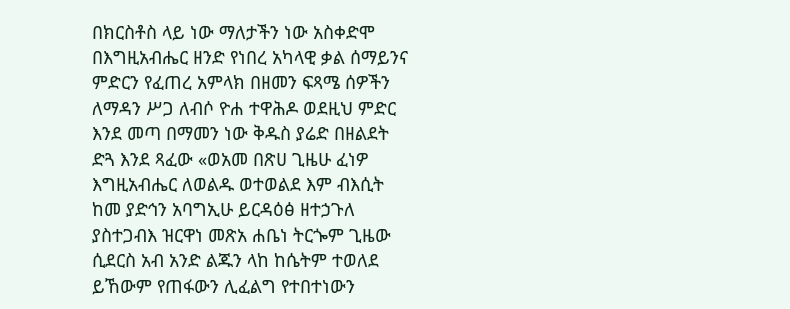በክርስቶስ ላይ ነው ማለታችን ነው አስቀድሞ በእግዚአብሔር ዘንድ የነበረ አካላዊ ቃል ሰማይንና ምድርን የፈጠረ አምላክ በዘመን ፍጻሜ ሰዎችን ለማዳን ሥጋ ለብሶ ዮሐ ተዋሕዶ ወደዚህ ምድር እንደ መጣ በማመን ነው ቅዱስ ያሬድ በዘልደት ድጓ እንደ ጻፈው «ወአመ በጽሀ ጊዜሁ ፈነዎ እግዚአብሔር ለወልዱ ወተወልደ እም ብእሲት ከመ ያድኅን አባግኢሁ ይርዳዕፅ ዘተኃጉለ ያስተጋብእ ዝርዋነ መጽአ ሐቤነ ትርጐም ጊዜው ሲደርስ አብ አንድ ልጁን ላከ ከሴትም ተወለደ ይኸውም የጠፋውን ሊፈልግ የተበተነውን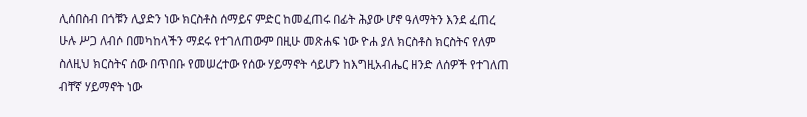ሊሰበስብ በጎቹን ሊያድን ነው ክርስቶስ ሰማይና ምድር ከመፈጠሩ በፊት ሕያው ሆኖ ዓለማትን እንደ ፈጠረ ሁሉ ሥጋ ለብሶ በመካከላችን ማደሩ የተገለጠውም በዚሁ መጽሐፍ ነው ዮሐ ያለ ክርስቶስ ክርስትና የለም ስለዚህ ክርስትና ሰው በጥበቡ የመሠረተው የሰው ሃይማኖት ሳይሆን ከእግዚአብሔር ዘንድ ለሰዎች የተገለጠ ብቸኛ ሃይማኖት ነው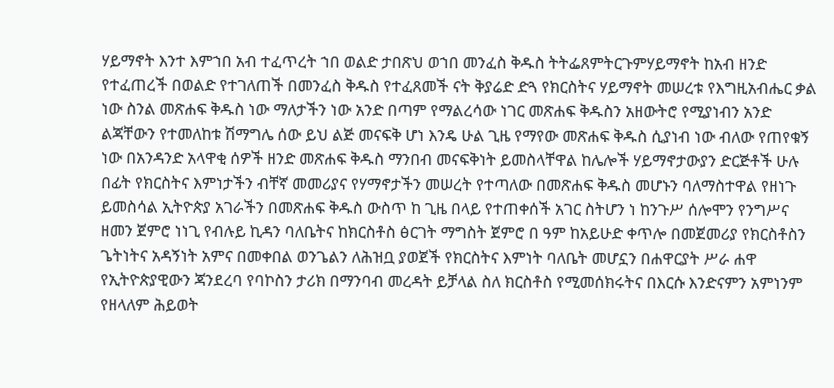ሃይማኖት እንተ እምኀበ አብ ተፈጥረት ኀበ ወልድ ታበጽህ ወኀበ መንፈስ ቅዱስ ትትፌጸምትርጉምሃይማኖት ከአብ ዘንድ የተፈጠረች በወልድ የተገለጠች በመንፈስ ቅዱስ የተፈጸመች ናት ቅያሬድ ድጓ የክርስትና ሃይማኖት መሠረቱ የእግዚአብሔር ቃል ነው ስንል መጽሐፍ ቅዱስ ነው ማለታችን ነው አንድ በጣም የማልረሳው ነገር መጽሐፍ ቅዱስን አዘውትሮ የሚያነብን አንድ ልጃቸውን የተመለከቱ ሽማግሌ ሰው ይህ ልጅ መናፍቅ ሆነ እንዴ ሁል ጊዜ የማየው መጽሐፍ ቅዱስ ሲያነብ ነው ብለው የጠየቁኝ ነው በአንዳንድ አላዋቂ ሰዎች ዘንድ መጽሐፍ ቅዱስ ማንበብ መናፍቅነት ይመስላቸዋል ከሌሎች ሃይማኖታውያን ድርጅቶች ሁሉ በፊት የክርስትና እምነታችን ብቸኛ መመሪያና የሃማኖታችን መሠረት የተጣለው በመጽሐፍ ቅዱስ መሆኑን ባለማስተዋል የዘነጉ ይመስሳል ኢትዮጵያ አገራችን በመጽሐፍ ቅዱስ ውስጥ ከ ጊዜ በላይ የተጠቀሰች አገር ስትሆን ነ ከንጉሥ ሰሎሞን የንግሥና ዘመን ጀምሮ ነነጊ የብሉይ ኪዳን ባለቤትና ከክርስቶስ ፅርገት ማግስት ጀምሮ በ ዓም ከአይሁድ ቀጥሎ በመጀመሪያ የክርስቶስን ጌትነትና አዳኝነት አምና በመቀበል ወንጌልን ለሕዝቧ ያወጀች የክርስትና እምነት ባለቤት መሆኗን በሐዋርያት ሥራ ሐዋ የኢትዮጵያዊውን ጃንደረባ የባኮስን ታሪክ በማንባብ መረዳት ይቻላል ስለ ክርስቶስ የሚመሰክሩትና በእርሱ እንድናምን አምነንም የዘላለም ሕይወት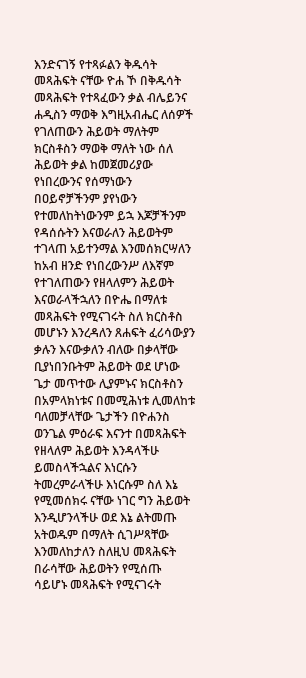እንድናገኝ የተጻፉልን ቅዱሳት መጻሕፍት ናቸው ዮሐ ኾ በቅዱሳት መጻሕፍት የተጻፈውን ቃል ብሌይንና ሐዲስን ማወቅ እግዚአብሔር ለሰዎች የገለጠውን ሕይወት ማለትም ክርስቶስን ማወቅ ማለት ነው ሰለ ሕይወት ቃል ከመጀመሪያው የነበረውንና የሰማነውን በዐይኖቻችንም ያየነውን የተመለከትነውንም ይኋ እጆቻችንም የዳሰሱትን እናወራለን ሕይወትም ተገላጠ አይተንማል እንመሰክርሣለን ከአብ ዘንድ የነበረውንሥ ለእኛም የተገለጠውን የዘላለምን ሕይወት እናወራላችኋለን በዮሔ በማለቱ መጻሕፍት የሚናገሩት ስለ ክርስቶስ መሆኑን እንረዳለን ጸሐፍት ፈሪሳውያን ቃሉን እናውቃለን ብለው በቃላቸው ቢያነበንቡትም ሕይወት ወደ ሆነው ጌታ መጥተው ሊያምኑና ክርስቶስን በአምላክነቱና በመሚሕነቱ ሊመለከቱ ባለመቻላቸው ጌታችን በዮሐንስ ወንጌል ምዕራፍ እናንተ በመጻሕፍት የዘላለም ሕይወት እንዳላችሁ ይመስላችኋልና እነርሱን ትመረምራላችሁ እነርሱም ስለ እኔ የሚመሰክሩ ናቸው ነገር ግን ሕይወት እንዲሆንላችሁ ወደ እኔ ልትመጡ አትወዱም በማለት ሲገሥጻቸው እንመለከታለን ስለዚህ መጻሕፍት በራሳቸው ሕይወትን የሚሰጡ ሳይሆኑ መጻሕፍት የሚናገሩት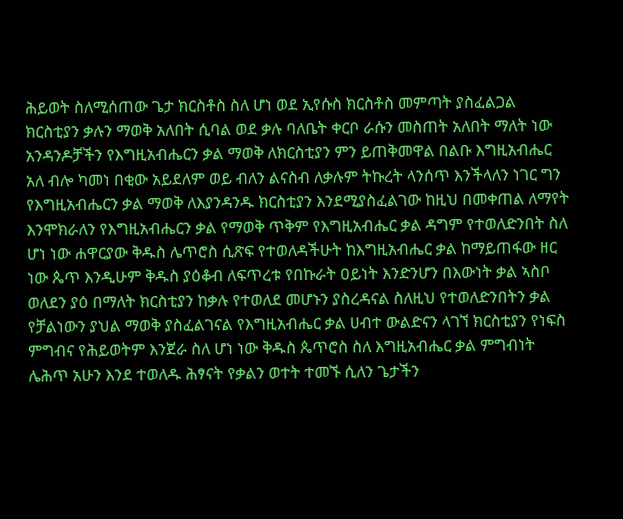ሕይወት ስለሚሰጠው ጌታ ክርስቶስ ስለ ሆነ ወደ ኢየሱስ ክርስቶስ መምጣት ያስፈልጋል ክርስቲያን ቃሉን ማወቅ አለበት ሲባል ወደ ቃሉ ባለቤት ቀርቦ ራሱን መስጠት አለበት ማለት ነው አንዳንዶቻችን የእግዚአብሔርን ቃል ማወቅ ለክርስቲያን ምን ይጠቅመዋል በልቡ እግዚአብሔር አለ ብሎ ካመነ በቂው አይደለም ወይ ብለን ልናስብ ለቃሉም ትኩረት ላንሰጥ እንችላለን ነገር ግን የእግዚአብሔርን ቃል ማወቅ ለእያንዳንዱ ክርስቲያን እንደሚያስፈልገው ከዚህ በመቀጠል ለማየት እንሞክራለን የእግዚአብሔርን ቃል የማወቅ ጥቅም የእግዚአብሔር ቃል ዳግም የተወለድንበት ስለ ሆነ ነው ሐዋርያው ቅዱስ ሌጥሮስ ሲጽፍ የተወለዳችሁት ከእግዚአብሔር ቃል ከማይጠፋው ዘር ነው ጴጥ እንዲሁም ቅዱስ ያዕቆብ ለፍጥረቱ የበኩራት ዐይነት እንድንሆን በእውነት ቃል ኣስቦ ወለደን ያዕ በማለት ክርስቲያን ከቃሉ የተወለደ መሆኑን ያስረዳናል ስለዚህ የተወለድንበትን ቃል የቻልነውን ያህል ማወቅ ያስፈልገናል የእግዚአብሔር ቃል ሀብተ ውልድናን ላገኘ ክርስቲያን የነፍስ ምግብና የሕይወትም እንጀራ ስለ ሆነ ነው ቅዱስ ጴጥሮስ ስለ እግዚአብሔር ቃል ምግብነት ሌሕጥ አሁን እንደ ተወለዱ ሕፃናት የቃልን ወተት ተመኙ ሲለን ጌታችን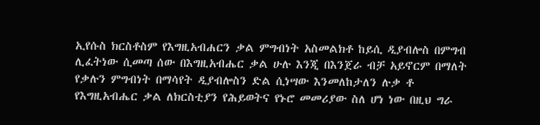ኢየሱስ ክርስቶስም የእግዚአብሐርን ቃል ምግብነት አስመልክቶ ከይሲ ዲያብሎስ በምግብ ሊፈትነው ሲመጣ ሰው በእግዚአብሔር ቃል ሁሉ እንጂ በእንጀራ ብቻ አይኖርም በማለት የቃሉን ምግብነት በማሳየት ዲያብሎስን ድል ሲነሣው እንመለከታለን ሉቃ ቶ የእግዚአብሔር ቃል ለክርስቲያን የሕይወትና የኑሮ መመሪያው ስለ ሆነ ነው በዚህ ግራ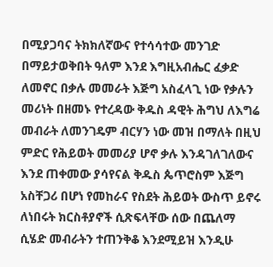በሚያጋባና ትክክለኛውና የተሳሳተው መንገድ በማይታወቅበት ዓለም እንደ እግዚአብሔር ፈቃድ ለመኖር በቃሉ መመራት እጅግ አስፈላጊ ነው የቃሉን መሪነት በዘመኑ የተረዳው ቅዱስ ዳዊት ሕግህ ለእግሬ መብራት ለመንገዴም ብርሃን ነው መዝ በማለት በዚህ ምድር የሕይወት መመሪያ ሆኖ ቃሉ እንዳገለገለውና እንደ ጠቀመው ያሳየናል ቅዱስ ጴጥሮስም እጅግ አስቸጋሪ በሆነ የመከራና የስደት ሕይወት ውስጥ ይኖሩ ለነበሩት ክርስቶያኖች ሲጽፍላቸው ሰው በጨለማ ሲሄድ መብራትን ተጠንቅቆ እንደሚይዝ እንዲሁ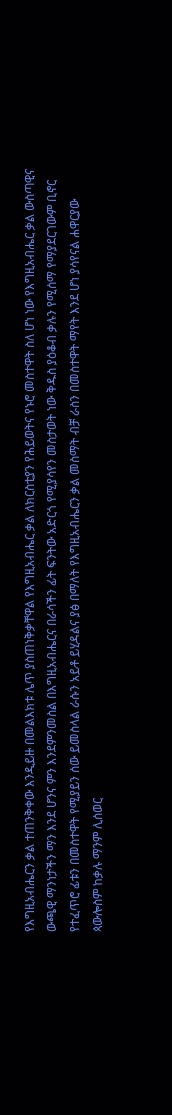የእግዚአብሔርን ቃል ተጠንቅቀው እንዲይዙ በመልእክቱ ሌጥ ያስጠነቅቃቸዋል የእግዚአብሔር ቃል ለክርስቲያን የሕይወትና የኑሮ መስተዋት ስለ ሆነ ነው የእግዚአብሔር ቃል ውስጣዊና ውጫዊ ማንነታችን ማን እንደ ሆንና ምን እንደምንመስል በእግዚአብሔርና በራሳችን ፊት ፍንትው አድርጎ የሚያሳየን መስታወት ነው ቅዱስ ያዕቆብ ቃሉን የሚሰማ የማያደርገውም ቢኖር የተፈጥሮ ፊቱን በመስተዋት የሚያይን ሰው ይመስላል ራሱን አይቶ ይሂዳልና ያፅ በማለት የእግዚአብሔርን ቃል መስማት ብቻ ራስን በመስተዋት ማየት እንደ ሆነ ያሳየናል ሐዋርያው ጳውሎስም ከቃሉ ማንም ሊሰወር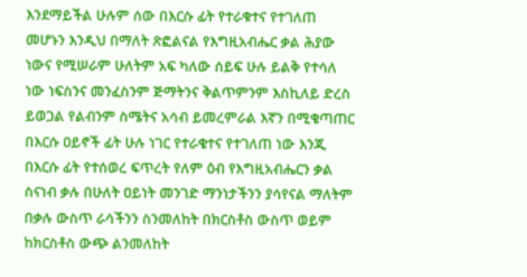እንደማይችል ሁሉም ሰው በእርሱ ፊት የተራቁተና የተገለጠ መሆኑን እንዲህ በማለት ጽፎልናል የእግዚአብሔር ቃል ሕያው ነውና የሚሠራም ሁለትም አፍ ካለው ሰይፍ ሁሉ ይልቅ የተሳለ ነው ነፍስንና መንፈስንም ጅማትንና ቅልጥምንም እስኪለይ ድረስ ይወጋል የልብንም ስሜትና አሳብ ይመረምራል እኛን በሚቄጣጠር በእርሱ ዐይኖች ፊት ሁሉ ነገር የተራቄተና የተገለጠ ነው እንጂ በእርሱ ፊት የተሰወረ ፍጥረት የለም ዕብ የእግዚአብሔርን ቃል ስናነብ ቃሉ በሁለት ዐይነት መንገድ ማንነታችንን ያሳየናል ማለትም በቃሉ ውስጥ ራሳችንን ስንመለከት በክርስቶስ ውስጥ ወይም ከክርስቶስ ውጭ ልንመለከት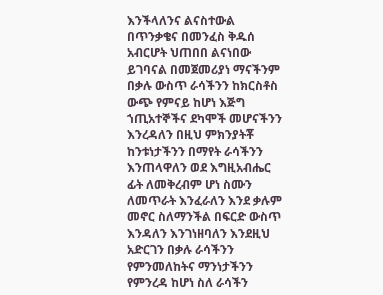እንችላለንና ልናስተውል በጥንቃቄና በመንፈስ ቅዱሰ አብርሆት ህጠበበ ልናነበው ይገባናል በመጀመሪያነ ማናችንም በቃሉ ውስጥ ራሳችንን ከክርስቶስ ውጭ የምናይ ከሆነ እጅግ ኀጢአተኞችና ደካሞች መሆናችንን እንረዳለን በዚህ ምክንያትቾ ከንቱነታችንን በማየት ራሳችንን እንጠላዋለን ወደ እግዚአብሔር ፊት ለመቅረብም ሆነ ስሙን ለመጥራት እንፈራለን እንደ ቃሉም መኖር ስለማንችል በፍርድ ውስጥ እንዳለን እንገነዘባለን እንደዚህ አድርገን በቃሉ ራሳችንን የምንመለከትና ማንነታችንን የምንረዳ ከሆነ ስለ ራሳችን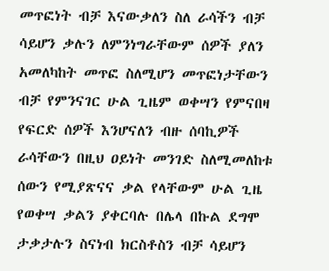መጥፎነት ብቻ እናውቃለን ስለ ራሳችን ብቻ ሳይሆን ቃሉን ለምንነግራቸውም ሰዎች ያለን አመለካከት መጥፎ ስለሚሆን መጥፎነታቸውን ብቻ የምንናገር ሁል ጊዜም ወቀሣን የምናበዛ የፍርድ ሰዎች እንሆናለን ብዙ ሰባኪዎች ራሳቸውን በዚህ ዐይነት መንገድ ስለሚመለከቱ ሰውን የሚያጽናና ቃል የላቸውም ሁል ጊዜ የወቀሣ ቃልን ያቀርባሉ በሌላ በኩል ደግሞ ታቃታሉን ስናነብ ክርስቶስን ብቻ ሳይሆን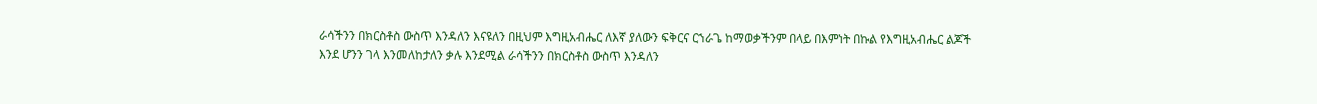ራሳችንን በክርስቶስ ውስጥ እንዳለን እናዩለን በዚህም እግዚአብሔር ለእኛ ያለውን ፍቅርና ርኀራጌ ከማወቃችንም በላይ በእምነት በኩል የእግዚአብሔር ልጆች እንደ ሆንን ገላ እንመለከታለን ቃሉ እንደሚል ራሳችንን በክርስቶስ ውስጥ እንዳለን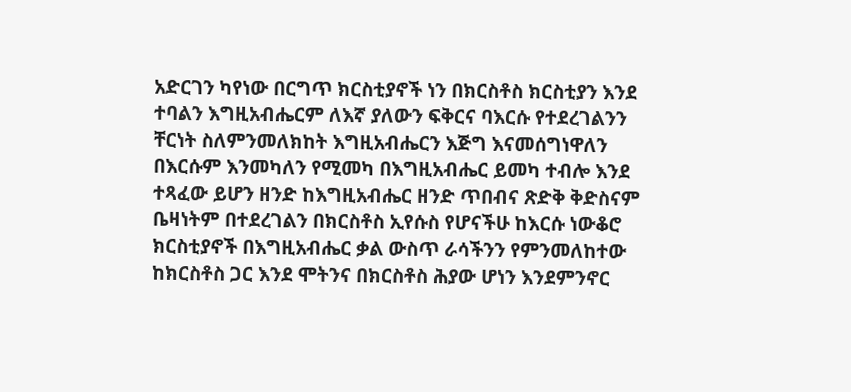አድርገን ካየነው በርግጥ ክርስቲያኖች ነን በክርስቶስ ክርስቲያን እንደ ተባልን እግዚአብሔርም ለእኛ ያለውን ፍቅርና ባእርሱ የተደረገልንን ቸርነት ስለምንመለክከት እግዚአብሔርን እጅግ እናመሰግነዋለን በእርሱም እንመካለን የሚመካ በእግዚአብሔር ይመካ ተብሎ እንደ ተጻፈው ይሆን ዘንድ ከእግዚአብሔር ዘንድ ጥበብና ጽድቅ ቅድስናም ቤዛነትም በተደረገልን በክርስቶስ ኢየሱስ የሆናችሁ ከእርሱ ነውቆሮ ክርስቲያኖች በእግዚአብሔር ቃል ውስጥ ራሳችንን የምንመለከተው ከክርስቶስ ጋር እንደ ሞትንና በክርስቶስ ሕያው ሆነን እንደምንኖር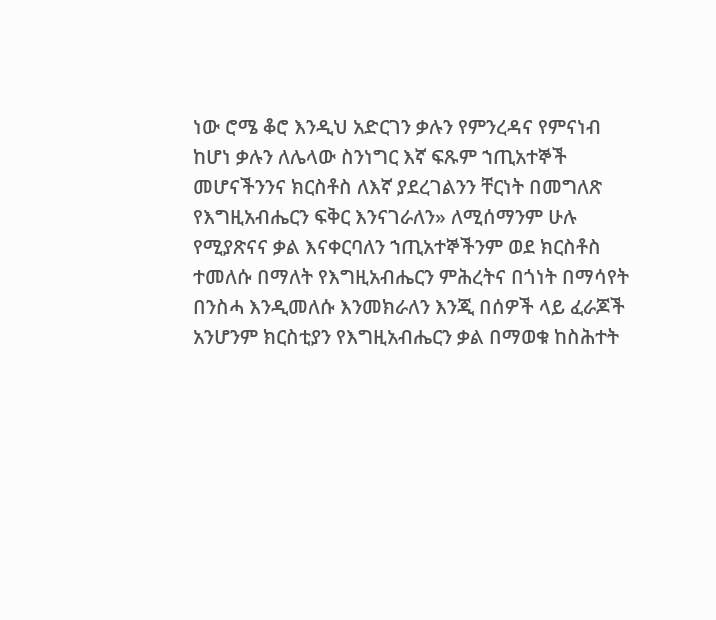ነው ሮሜ ቆሮ እንዲህ አድርገን ቃሉን የምንረዳና የምናነብ ከሆነ ቃሉን ለሌላው ስንነግር እኛ ፍጹም ኀጢአተኞች መሆናችንንና ክርስቶስ ለእኛ ያደረገልንን ቸርነት በመግለጽ የእግዚአብሔርን ፍቅር እንናገራለን» ለሚሰማንም ሁሉ የሚያጽናና ቃል እናቀርባለን ኀጢአተኞችንም ወደ ክርስቶስ ተመለሱ በማለት የእግዚአብሔርን ምሕረትና በጎነት በማሳየት በንስሓ እንዲመለሱ እንመክራለን እንጂ በሰዎች ላይ ፈራጆች አንሆንም ክርስቲያን የእግዚአብሔርን ቃል በማወቁ ከስሕተት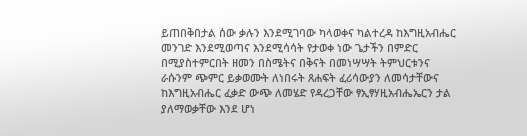ይጠበቅበታል ሰው ቃሉን እንደሚገባው ካላወቀና ካልተረዳ ከእግዚአብሔር መንገድ እንደሚወጣና እንደሚሳሳት የታወቀ ነው ጌታችን በምድር በሚያስተምርበት ዘመን በስሜትና በቅናት በመነሣሣት ትምህርቱንና ራሱንም ጭምር ይቃወሙት ለነበሩት ጸሐፍት ፈሪሳውያን ለመሳታቸውና ከእግዚአብሔር ፈቃድ ውጭ ለመሄድ የዳረጋቸው ፃኢፃሃዚአብሔኤርን ታል ያለማወቃቸው እንደ ሆነ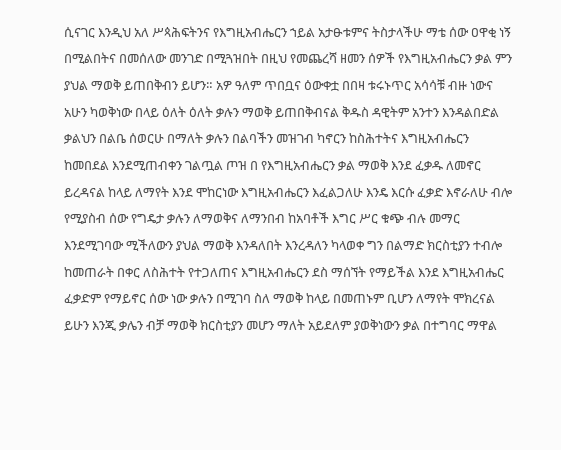ሲናገር እንዲህ አለ ሥጳሕፍትንና የእግዚአብሔርን ኀይል አታፁቱምና ትስታላችሁ ማቴ ሰው ዐዋቂ ነኝ በሚልበትና በመሰለው መንገድ በሚጓዝበት በዚህ የመጨረሻ ዘመን ሰዎች የእግዚአብሔርን ቃል ምን ያህል ማወቅ ይጠበቅብን ይሆን። አዎ ዓለም ጥበቧና ዕውቀቷ በበዛ ቱሩኑጥር አሳሳቹ ብዙ ነውና አሁን ካወቅነው በላይ ዕለት ዕለት ቃሉን ማወቅ ይጠበቅብናል ቅዱስ ዳዊትም አንተን እንዳልበድል ቃልህን በልቤ ሰወርሁ በማለት ቃሉን በልባችን መዝገብ ካኖርን ከስሕተትና እግዚአብሔርን ከመበደል እንደሚጠብቀን ገልጧል ጦዝ በ የእግዚአብሔርን ቃል ማወቅ እንደ ፈቃዱ ለመኖር ይረዳናል ከላይ ለማየት እንደ ሞከርነው እግዚአብሔርን እፈልጋለሁ እንዴ እርሱ ፈቃድ እኖራለሁ ብሎ የሚያስብ ሰው የግዴታ ቃሉን ለማወቅና ለማንበብ ከአባቶች እግር ሥር ቁጭ ብሉ መማር እንደሚገባው ሚችለውን ያህል ማወቅ እንዳለበት እንረዳለን ካላወቀ ግን በልማድ ክርስቲያን ተብሎ ከመጠራት በቀር ለስሕተት የተጋለጠና እግዚአብሔርን ደስ ማሰኘት የማይችል እንደ እግዚአብሔር ፈቃድም የማይኖር ሰው ነው ቃሉን በሚገባ ስለ ማወቅ ከላይ በመጠኑም ቢሆን ለማየት ሞክረናል ይሁን እንጂ ቃሌን ብቻ ማወቅ ክርስቲያን መሆን ማለት አይደለም ያወቅነውን ቃል በተግባር ማዋል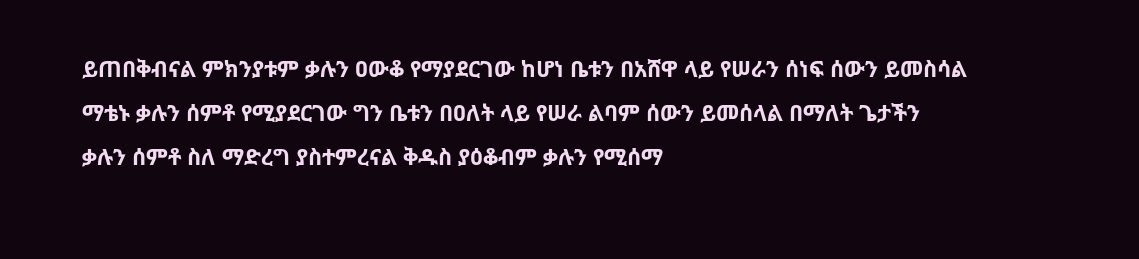ይጠበቅብናል ምክንያቱም ቃሉን ዐውቆ የማያደርገው ከሆነ ቤቱን በአሸዋ ላይ የሠራን ሰነፍ ሰውን ይመስሳል ማቴኑ ቃሉን ሰምቶ የሚያደርገው ግን ቤቱን በዐለት ላይ የሠራ ልባም ሰውን ይመሰላል በማለት ጌታችን ቃሉን ሰምቶ ስለ ማድረግ ያስተምረናል ቅዱስ ያዕቆብም ቃሉን የሚሰማ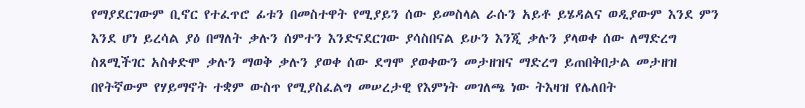የማያደርገውም ቢኖር የተፈጥሮ ፊቱን በመስተዋት የሚያይን ሰው ይመስላል ራሱን አይቶ ይሄዳልና ወዲያውም እንደ ምን እንደ ሆነ ይረሳል ያዕ በማለት ቃሉን ሰምተን እንድናደርገው ያሳስበናል ይሁን እንጂ ቃሉን ያላወቀ ሰው ለማድረግ ስጸሚችገር አስቀድሞ ቃሉን ማወቅ ቃሉን ያወቀ ሰው ደግሞ ያወቀውን መታዘዝና ማድረግ ይጠበቅበታል መታዘዝ በየትኛውም የሃይማኖት ተቋም ውስጥ የሚያስፈልግ መሠረታዊ የእምነት መገለጫ ነው ትእዛዝ የሌለበት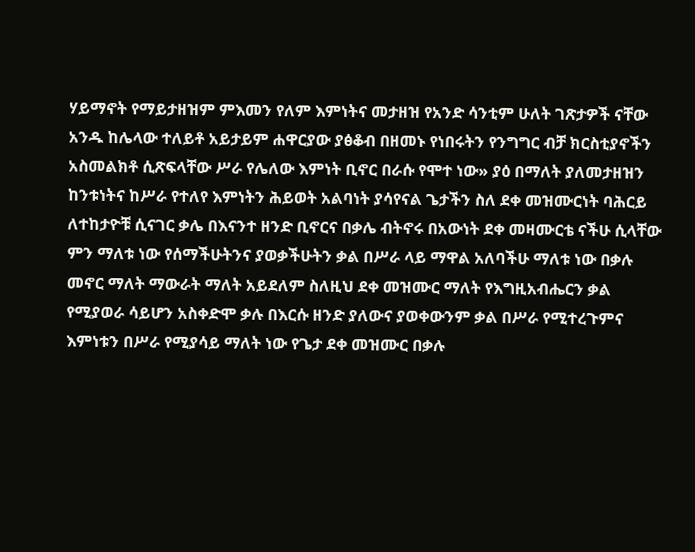ሃይማኖት የማይታዘዝም ምእመን የለም እምነትና መታዘዝ የአንድ ሳንቲም ሁለት ገጽታዎች ናቸው አንዱ ከሌላው ተለይቶ አይታይም ሐዋርያው ያፅቆብ በዘመኑ የነበሩትን የንግግር ብቻ ክርስቲያኖችን አስመልክቶ ሲጽፍላቸው ሥራ የሌለው እምነት ቢኖር በራሱ የሞተ ነው» ያዕ በማለት ያለመታዘዝን ከንቱነትና ከሥራ የተለየ እምነትን ሕይወት አልባነት ያሳየናል ጌታችን ስለ ደቀ መዝሙርነት ባሕርይ ለተከታዮቹ ሲናገር ቃሌ በእናንተ ዘንድ ቢኖርና በቃሌ ብትኖሩ በአውነት ደቀ መዛሙርቴ ናችሁ ሲላቸው ምን ማለቱ ነው የሰማችሁትንና ያወቃችሁትን ቃል በሥራ ላይ ማዋል አለባችሁ ማለቱ ነው በቃሉ መኖር ማለት ማውራት ማለት አይደለም ስለዚህ ደቀ መዝሙር ማለት የእግዚአብሔርን ቃል የሚያወራ ሳይሆን አስቀድሞ ቃሉ በእርሱ ዘንድ ያለውና ያወቀውንም ቃል በሥራ የሚተረጉምና እምነቱን በሥራ የሚያሳይ ማለት ነው የጌታ ደቀ መዝሙር በቃሉ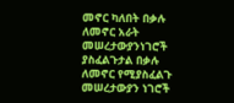መኖር ካለበት በቃሉ ለመኖር አራት መሠረታውያንነገሮች ያስፈልጉታል በቃሉ ለመኖር የሚያስፈልጉ መሠረታውያን ነገሮች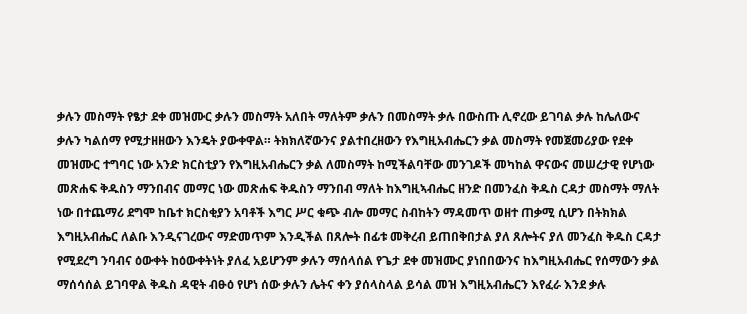ቃሉን መስማት የፄታ ደቀ መዝሙር ቃሉን መስማት አለበት ማለትም ቃሉን በመስማት ቃሉ በውስጡ ሊኖረው ይገባል ቃሉ ከሌለውና ቃሉን ካልሰማ የሚታዘዘውን እንዴት ያውቀዋል። ትክክለኛውንና ያልተበረዘውን የእግዚአብሔርን ቃል መስማት የመጀመሪያው የደቀ መዝሙር ተግባር ነው አንድ ክርስቲያን የእግዚአብሔርን ቃል ለመስማት ከሚችልባቸው መንገዶች መካከል ዋናውና መሠረታዊ የሆነው መጽሐፍ ቅዱስን ማንበብና መማር ነው መጽሐፍ ቅዱስን ማንበብ ማለት ከእግዚኣብሔር ዘንድ በመንፈስ ቅዱስ ርዳታ መስማት ማለት ነው በተጨማሪ ደግሞ ከቤተ ክርስቂያን አባቶች እግር ሥር ቁጭ ብሎ መማር ስብከትን ማዳመጥ ወዘተ ጠቃሚ ሲሆን በትክክል እግዚአብሔር ለልቡ እንዲናገረውና ማድመጥም እንዲችል በጸሎት በፊቱ መቅረብ ይጠበቅበታል ያለ ጸሎትና ያለ መንፈስ ቅዱስ ርዳታ የሚደረግ ንባብና ዕውቀት ከዕውቀትነት ያለፈ አይሆንም ቃሉን ማሰላሰል የጌታ ደቀ መዝሙር ያነበበውንና ከእግዚአብሔር የሰማውን ቃል ማሰሳሰል ይገባዋል ቅዱስ ዳዊት ብፁዕ የሆነ ሰው ቃሉን ሌትና ቀን ያሰላስላል ይሳል መዝ እግዚአብሔርን እየፈራ እንደ ቃሉ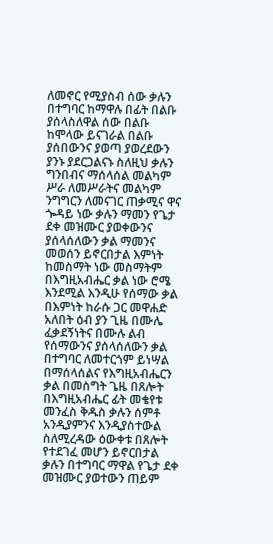ለመኖር የሚያስብ ሰው ቃሉን በተግባር ከማዋሉ በፊት በልቡ ያሰላስለዋል ሰው በልቡ ከሞላው ይናገራል በልቡ ያሰበውንና ያወጣ ያወረደውን ያንኑ ያደርጋልናኑ ስለዚህ ቃሉን ግንበብና ማሰላሰል መልካም ሥራ ለመሥራትና መልካም ንግግርን ለመናገር ጠቃሚና ዋና ጐዳይ ነው ቃሉን ማመን የጌታ ደቀ መዝሙር ያወቀውንና ያሰላሰለውን ቃል ማመንና መወሰን ይኖርበታል እምነት ከመስማት ነው መስማትም በእግዚአብሔር ቃል ነው ሮሜ እንደሚል እንዲሁ የሰማው ቃል በእምነት ከራሱ ጋር መዋሐድ አለበት ዕብ ያን ጊዜ በሙሌ ፈቃደኝነትና በሙሉ ልብ የሰማውንና ያሰላሰለውን ቃል በተግባር ለመተርጎም ይነሣል በማሰላሰልና የእግዚአብሔርን ቃል በመስግት ጌዜ በጸሎት በእግዚአብሔር ፊት መቄየቱ መንፈስ ቅዱስ ቃሉን ሰምቶ አንዲያምንና እንዲያስተውል ስለሚረዳው ዕውቀቱ በጸሎት የተደገፈ መሆን ይኖርበታል ቃሉን በተግባር ማዋል የጌታ ደቀ መዝሙር ያወተውን ጠይም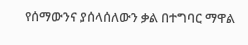የሰማውንና ያሰላሰለውን ቃል በተግባር ማዋል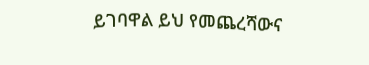ይገባዋል ይህ የመጨረሻውና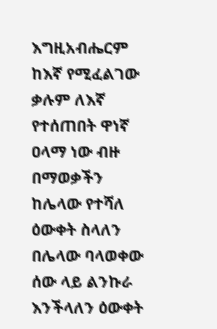እግዚአብሔርም ከእኛ የሚፈልገው ቃሉም ለእኛ የተሰጠበት ዋነኛ ዐላማ ነው ብዙ በማወቃችን ከሌላው የተሻለ ዕውቀት ስላለን በሌላው ባላወቀው ሰው ላይ ልንኩራ እንችላለን ዕውቀት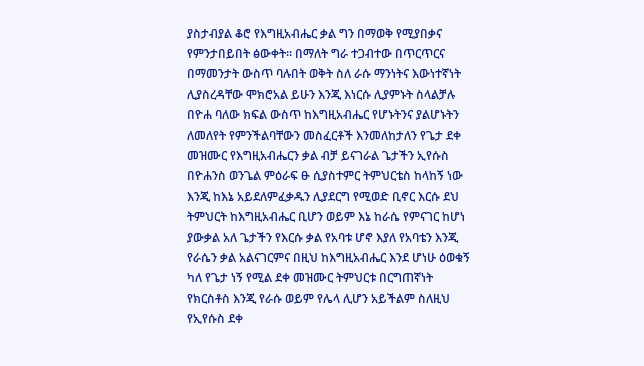ያስታብያል ቆሮ የእግዚአብሔር ቃል ግን በማወቅ የሚያበቃና የምንታበይበት ፅውቀት። በማለት ግራ ተጋብተው በጥርጥርና በማመንታት ውስጥ ባሉበት ወቅት ስለ ራሱ ማንነትና እውነተኛነት ሊያስረዳቸው ሞክሮአል ይሁን እንጂ እነርሱ ሊያምኑት ስላልቻሉ በዮሐ ባለው ክፍል ውስጥ ከእግዚአብሔር የሆኑትንና ያልሆኑትን ለመለየት የምንችልባቸውን መስፈርቶች እንመለከታለን የጌታ ደቀ መዝሙር የእግዚአብሔርን ቃል ብቻ ይናገራል ጌታችን ኢየሱስ በዮሐንስ ወንጌል ምዕራፍ ፁ ሲያስተምር ትምህርቴስ ከላከኝ ነው እንጂ ከእኔ አይደለምፈቃዱን ሊያደርግ የሚወድ ቢኖር እርሱ ደህ ትምህርት ከእግዚአብሔር ቢሆን ወይም እኔ ከራሴ የምናገር ከሆነ ያውቃል አለ ጌታችን የእርሱ ቃል የአባቱ ሆኖ እያለ የአባቴን እንጂ የራሴን ቃል አልናገርምና በዚህ ከእግዚአብሔር እንደ ሆነሁ ዕወቁኝ ካለ የጌታ ነኝ የሚል ደቀ መዝሙር ትምህርቱ በርግጠኛነት የክርስቶስ እንጂ የራሱ ወይም የሌላ ሊሆን አይችልም ስለዚህ የኢየሱስ ደቀ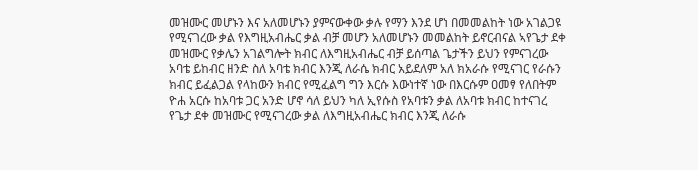መዝሙር መሆኑን እና አለመሆኑን ያምናውቀው ቃሉ የማን እንደ ሆነ በመመልከት ነው አገልጋዩ የሚናገረው ቃል የእግዚአብሔር ቃል ብቻ መሆን አለመሆኑን መመልከት ይኖርብናል ኣየጌታ ደቀ መዝሙር የቃሌን አገልግሎት ክብር ለእግዚአብሔር ብቻ ይሰጣል ጌታችን ይህን የምናገረው አባቴ ይከብር ዘንድ ስለ አባቴ ክብር እንጂ ለራሴ ክብር አይደለም አለ ክአራሱ የሚናገር የራሱን ክብር ይፈልጋል የላከውን ክብር የሚፈልግ ግን እርሱ እውነተኛ ነው በእርሱም ዐመፃ የለበትም ዮሐ አርሱ ከአባቱ ጋር አንድ ሆኖ ሳለ ይህን ካለ ኢየሱስ የአባቱን ቃል ለአባቱ ክብር ከተናገረ የጌታ ደቀ መዝሙር የሚናገረው ቃል ለእግዚአብሔር ክብር እንጂ ለራሱ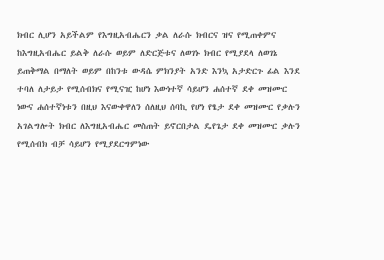ክብር ሊሆን አይችልም የእግዚአብሔርን ቃል ለራሱ ክብርና ዝና የሚጠቀምና ከእግዚአብሔር ይልቅ ለራሱ ወይም ለድርጅቱና ለወገኑ ክብር የሚያደላ ለወገኔ ይጠቅማል በማለት ወይም በከንቱ ውዳሴ ምክንያት አንድ እንኳ አታድርጉ ፊል እንደ ተባለ ለታይታ የሚሰብክና የሚናዢ ከሆነ እውነተኛ ሳይሆን ሐሰተኛ ደቀ መዝሙር ነውና ሐሰተኛነቱን በዚህ እናውቀዋለን ሰለዚህ ሰባኪ የሆነ የፄታ ደቀ መዝሙር የቃሉን አገልግሎት ክብር ለእግዚአብሔር መስጠት ይኖርበታል ዴየጌታ ደቀ መዝሙር ቃሉን የሚሰብክ ብቻ ሳይሆን የሚያደርግምነው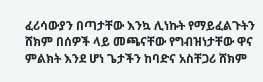ፈሪሳውያን በጣታቸው እንኳ ሊነኩት የማይፈልጉትን ሸክም በሰዎች ላይ መጫናቸው የግብዝነታቸው ዋና ምልክት እንደ ሆነ ጌታችን ከባድና አስቸጋሪ ሸክም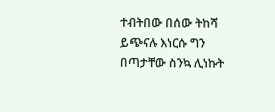ተብትበው በሰው ትከሻ ይጭናሉ እነርሱ ግን በጣታቸው ስንኳ ሊነኩት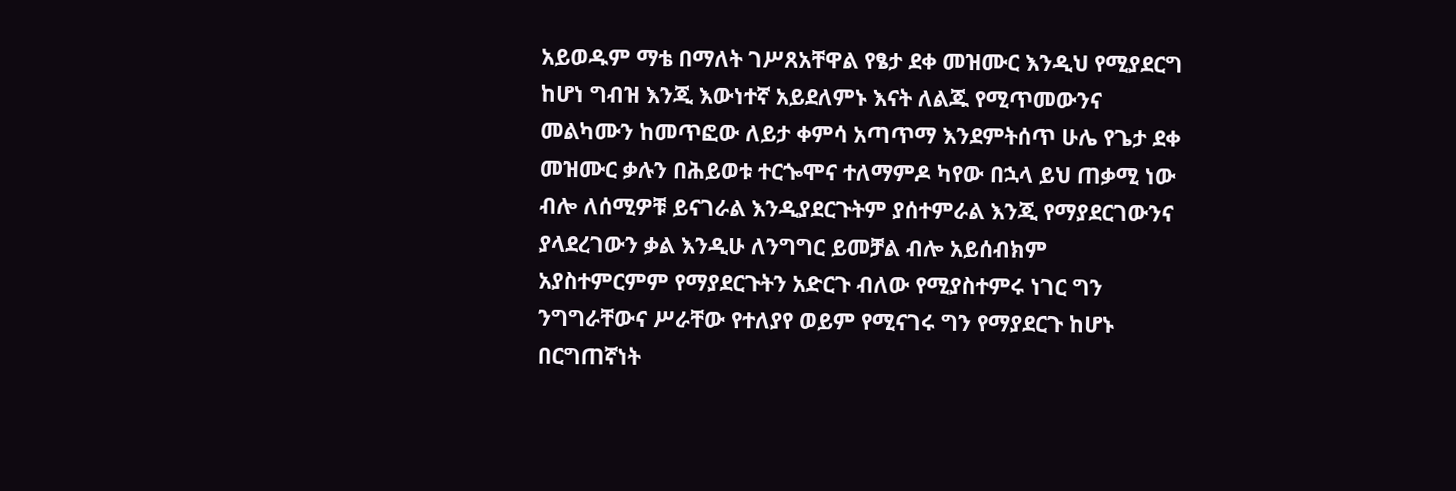አይወዱም ማቴ በማለት ገሥጸአቸዋል የፄታ ደቀ መዝሙር እንዲህ የሚያደርግ ከሆነ ግብዝ እንጂ እውነተኛ አይደለምኑ እናት ለልጁ የሚጥመውንና መልካሙን ከመጥፎው ለይታ ቀምሳ አጣጥማ እንደምትሰጥ ሁሌ የጌታ ደቀ መዝሙር ቃሉን በሕይወቱ ተርጐሞና ተለማምዶ ካየው በኋላ ይህ ጠቃሚ ነው ብሎ ለሰሚዎቹ ይናገራል እንዲያደርጉትም ያሰተምራል እንጂ የማያደርገውንና ያላደረገውን ቃል እንዲሁ ለንግግር ይመቻል ብሎ አይሰብክም አያስተምርምም የማያደርጉትን አድርጉ ብለው የሚያስተምሩ ነገር ግን ንግግራቸውና ሥራቸው የተለያየ ወይም የሚናገሩ ግን የማያደርጉ ከሆኑ በርግጠኛነት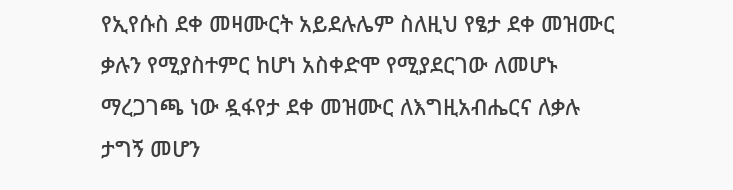የኢየሱስ ደቀ መዛሙርት አይደሉሌም ስለዚህ የፄታ ደቀ መዝሙር ቃሉን የሚያስተምር ከሆነ አስቀድሞ የሚያደርገው ለመሆኑ ማረጋገጫ ነው ዷፋየታ ደቀ መዝሙር ለእግዚአብሔርና ለቃሉ ታግኝ መሆን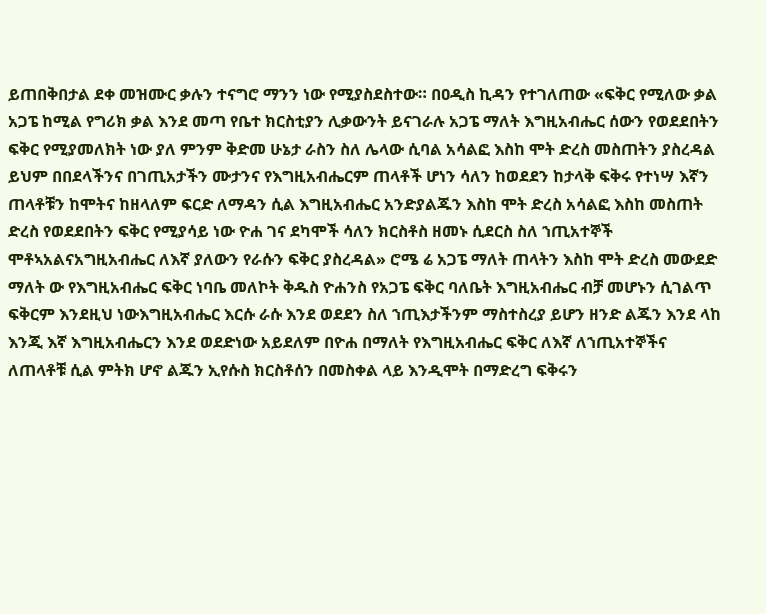ይጠበቅበታል ደቀ መዝሙር ቃሉን ተናግሮ ማንን ነው የሚያስደስተው። በዐዲስ ኪዳን የተገለጠው «ፍቅር የሚለው ቃል አጋፔ ከሚል የግሪክ ቃል እንደ መጣ የቤተ ክርስቲያን ሊቃውንት ይናገራሉ አጋፔ ማለት እግዚአብሔር ሰውን የወደደበትን ፍቅር የሚያመለክት ነው ያለ ምንም ቅድመ ሁኔታ ራስን ስለ ሌላው ሲባል አሳልፎ እስከ ሞት ድረስ መስጠትን ያስረዳል ይህም በበደላችንና በገጢአታችን ሙታንና የእግዚአብሔርም ጠላቶች ሆነን ሳለን ከወደደን ከታላቅ ፍቅሩ የተነሣ እኛን ጠላቶቹን ከሞትና ከዘላለም ፍርድ ለማዳን ሲል እግዚአብሔር አንድያልጁን እስከ ሞት ድረስ አሳልፎ እስከ መስጠት ድረስ የወደደበትን ፍቅር የሚያሳይ ነው ዮሐ ገና ደካሞች ሳለን ክርስቶስ ዘመኑ ሲደርስ ስለ ኀጢአተኞች ሞቶኣአልናአግዚአብሔር ለእኛ ያለውን የራሱን ፍቅር ያስረዳል» ሮሜ ሬ አጋፔ ማለት ጠላትን እስከ ሞት ድረስ መውደድ ማለት ው የእግዚአብሔር ፍቅር ነባቤ መለኮት ቅዱስ ዮሐንስ የአጋፔ ፍቅር ባለቤት እግዚአብሔር ብቻ መሆኑን ሲገልጥ ፍቅርም እንደዚህ ነውእግዚአብሔር እርሱ ራሱ እንደ ወደደን ስለ ኀጢእታችንም ማስተስረያ ይሆን ዘንድ ልጁን እንደ ላከ እንጂ እኛ እግዚአብሔርን እንደ ወደድነው አይደለም በዮሐ በማለት የእግዚአብሔር ፍቅር ለእኛ ለኀጢአተኞችና ለጠላቶቹ ሲል ምትክ ሆኖ ልጁን ኢየሱስ ክርስቶሰን በመስቀል ላይ እንዲሞት በማድረግ ፍቅሩን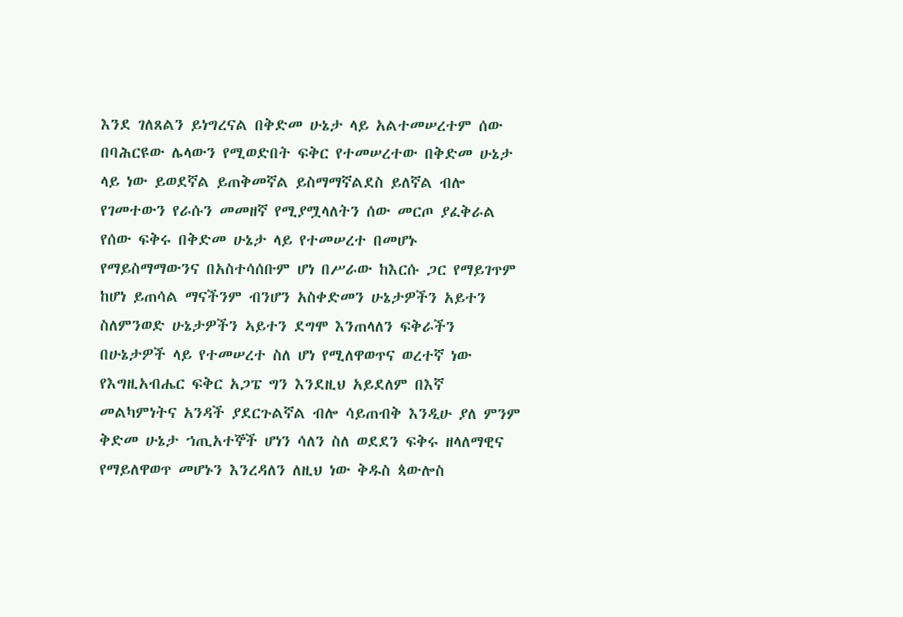እንደ ገለጸልን ይነግረናል በቅድመ ሁኔታ ላይ አልተመሠረተም ሰው በባሕርዩው ሌላውን የሚወድበት ፍቅር የተመሠረተው በቅድመ ሁኔታ ላይ ነው ይወደኛል ይጠቅመኛል ይስማማኛልደስ ይለኛል ብሎ የገመተውን የራሱን መመዘኛ የሚያሟላለትን ሰው መርጦ ያፈቅራል የሰው ፍቅሩ በቅድመ ሁኔታ ላይ የተመሠረተ በመሆኑ የማይስማማውንና በአስተሳሰቡም ሆነ በሥራው ከእርሱ ጋር የማይገጥም ከሆነ ይጠሳል ማናችንም ብንሆን አስቀድመን ሁኔታዎችን አይተን ስለምንወድ ሁኔታዎችን ኣይተን ደግሞ እንጠላለን ፍቅራችን በሁኔታዎች ላይ የተመሠረተ ስለ ሆነ የሚለዋወጥና ወረተኛ ነው የእግዚአብሔር ፍቅር አጋፔ ግን እንደዚህ አይደለም በእኛ መልካምነትና አንዳች ያደርጉልኛል ብሎ ሳይጠብቅ እንዲሁ ያለ ምንም ቅድመ ሁኔታ ኀጢአተኞች ሆነን ሳለን ስለ ወደደን ፍቅሩ ዘላለማዊና የማይለዋወጥ መሆኑን እንረዳለን ለዚህ ነው ቅዱስ ጳውሎስ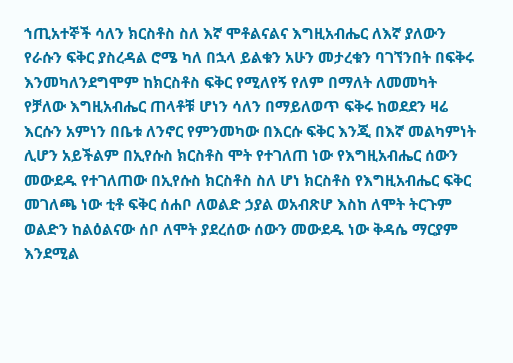ኀጢአተኞች ሳለን ክርስቶስ ስለ እኛ ሞቶልናልና እግዚአብሔር ለእኛ ያለውን የራሱን ፍቅር ያስረዳል ሮሜ ካለ በኋላ ይልቁን አሁን መታረቁን ባገኘንበት በፍቅሩ እንመካለንደግሞም ከክርስቶስ ፍቅር የሚለየኝ የለም በማለት ለመመካት የቻለው እግዚአብሔር ጠላቶቹ ሆነን ሳለን በማይለወጥ ፍቅሩ ከወደደን ዛሬ እርሱን አምነን በቤቱ ለንኖር የምንመካው በእርሱ ፍቅር እንጂ በእኛ መልካምነት ሊሆን አይችልም በኢየሱስ ክርስቶስ ሞት የተገለጠ ነው የእግዚአብሔር ሰውን መውደዱ የተገለጠው በኢየሱስ ክርስቶስ ስለ ሆነ ክርስቶስ የእግዚአብሔር ፍቅር መገለጫ ነው ቲቶ ፍቅር ሰሐቦ ለወልድ ኃያል ወአብጽሆ እስከ ለሞት ትርጉም ወልድን ከልዕልናው ሰቦ ለሞት ያደረሰው ሰውን መውደዱ ነው ቅዳሴ ማርያም እንደሚል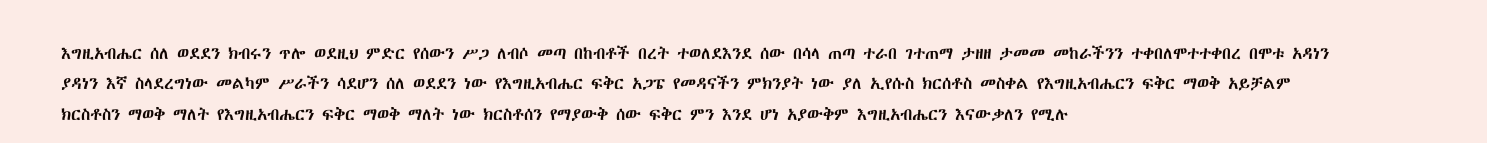እግዚአብሔር ሰለ ወደደን ክብሩን ጥሎ ወደዚህ ምድር የሰውን ሥጋ ለብሶ መጣ በከብቶች በረት ተወለደእንደ ሰው በሳላ ጠጣ ተራበ ገተጠማ ታዘዘ ታመመ መከራችንን ተቀበለሞተተቀበረ በሞቱ አዳነን ያዳነን እኛ ስላደረግነው መልካም ሥራችን ሳደሆን ሰለ ወደደን ነው የእግዚአብሔር ፍቅር አጋፔ የመዳናችን ምክንያት ነው ያለ ኢየሱስ ክርሰቶስ መስቀል የእግዚአብሔርን ፍቅር ማወቅ አይቻልም ክርስቶስን ማወቅ ማለት የእግዚአብሔርን ፍቅር ማወቅ ማለት ነው ክርስቶሰን የማያውቅ ሰው ፍቅር ምን እንደ ሆነ አያውቅም እግዚአብሔርን እናውቃለን የሚሉ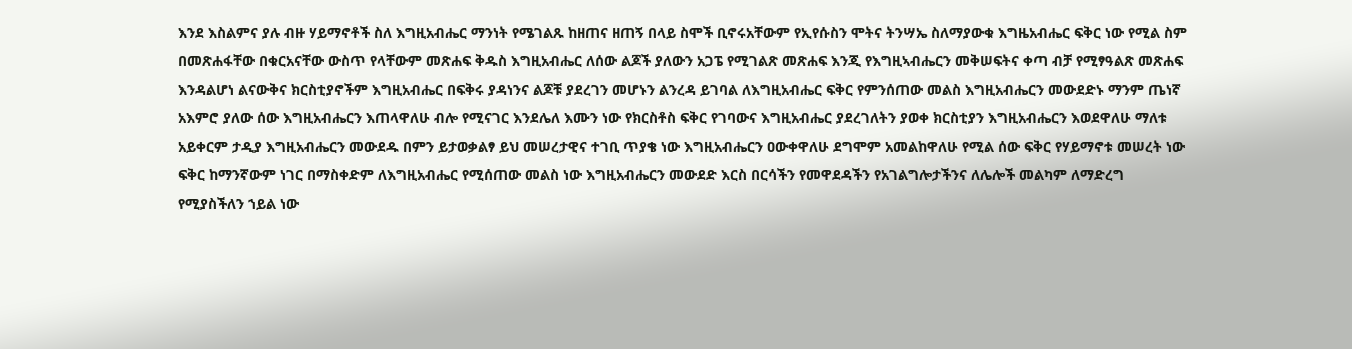እንደ እስልምና ያሉ ብዙ ሃይማኖቶች ስለ እግዚአብሔር ማንነት የሜገልጹ ከዘጠና ዘጠኝ በላይ ስሞች ቢኖሩአቸውም የኢየሱስን ሞትና ትንሣኤ ስለማያውቁ እግዜአብሔር ፍቅር ነው የሚል ስም በመጽሐፋቸው በቁርአናቸው ውስጥ የላቸውም መጽሐፍ ቅዱስ እግዚአብሔር ለሰው ልጆች ያለውን አጋፔ የሚገልጽ መጽሐፍ እንጂ የእግዚኣብሔርን መቅሠፍትና ቀጣ ብቻ የሚፃዓልጽ መጽሐፍ እንዳልሆነ ልናውቅና ክርስቲያኖችም እግዚአብሔር በፍቅሩ ያዳነንና ልጆቹ ያደረገን መሆኑን ልንረዳ ይገባል ለእግዚአብሔር ፍቅር የምንሰጠው መልስ እግዚአብሔርን መውደድኑ ማንም ጤነኛ አእምሮ ያለው ሰው እግዚአብሔርን እጠላዋለሁ ብሎ የሚናገር እንደሌለ እሙን ነው የክርስቶስ ፍቅር የገባውና እግዚአብሔር ያደረገለትን ያወቀ ክርስቲያን እግዚአብሔርን እወደዋለሁ ማለቱ አይቀርም ታዲያ እግዚአብሔርን መውደዱ በምን ይታወቃልፃ ይህ መሠረታዊና ተገቢ ጥያቄ ነው እግዚአብሔርን ዐውቀዋለሁ ደግሞም አመልከዋለሁ የሚል ሰው ፍቅር የሃይማኖቱ መሠረት ነው ፍቅር ከማንኛውም ነገር በማስቀድም ለእግዚአብሔር የሚሰጠው መልስ ነው እግዚአብሔርን መውደድ እርስ በርሳችን የመዋደዳችን የአገልግሎታችንና ለሌሎች መልካም ለማድረግ የሚያስችለን ኀይል ነው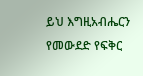ይህ እግዚአብሔርን የመውደድ የፍቅር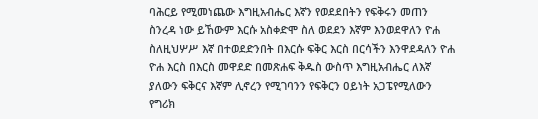ባሕርይ የሚመነጨው እግዚአብሔር እኛን የወደደበትን የፍቅሩን መጠን ስንረዳ ነው ይኸውም እርሱ አስቀድሞ ስለ ወደደን እኛም እንወደዋለን ዮሐ ስለዚህሦሥ እኛ በተወደድንበት በእርሱ ፍቅር እርስ በርሳችን እንዋደዳለን ዮሐ ዮሐ እርስ በእርስ መዋደድ በመጽሐፍ ቅዱስ ውስጥ እግዚአብሔር ለእኛ ያለውን ፍቅርና እኛም ሊኖረን የሚገባንን የፍቅርን ዐይነት አጋፔየሚለውን የግሪክ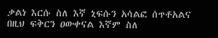ቃልነ እርሱ ስለ እኛ ኒፍሱን አሳልፎ ሰጥቶአልና በዚህ ፍቅርን ዐውቀናል እኛም ስለ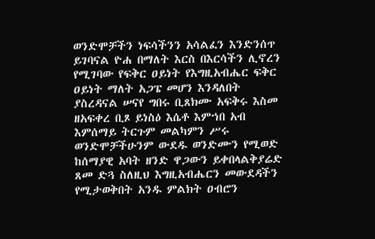ወንድሞቻችን ነፍሳችንን አሳልፈን እንድንሰጥ ይገባናል ዮሐ በማለት እርስ በእርሳችን ሊኖረን የሚገባው የፍቅር ዐይነት የእግዚአብሔር ፍቅር ዐይነት ማለት አጋፔ መሆን እንዳለበት ያስረዳናል ሠናየ ግበሩ ቢጸክሙ አፍቅሩ እስመ ዘአፍቀረ ቢጾ ይነስዕ እሴቶ እምኀበ አብ እምሰማይ ትርጉም መልካምን ሥሩ ወንድሞቻችሁንም ውደዱ ወንድሙን የሚወድ ከሰማያዊ አባት ዘንድ ዋጋውን ይቀበላልቅያሬድ ጸመ ድጓ ስለዚህ እግዚአብሔርን መውደዳችን የሚታወቅበት አንዱ ምልክት ዐብሮን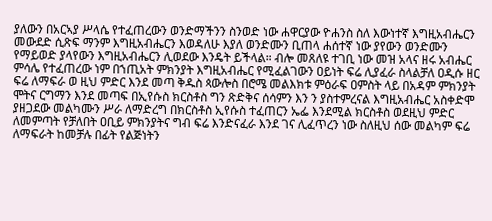ያለውን በአርኣያ ሥላሴ የተፈጠረውን ወንድማችንን ስንወድ ነው ሐዋርያው ዮሐንስ ስለ እውነተኛ እግዚአብሔርን መውደድ ሲጽፍ ማንም እግዚአብሔርን እወዳለሁ እያለ ወንድሙን ቢጠላ ሐሰተኛ ነው ያየውን ወንድሙን የማይወድ ያላየውን እግዚአብሔርን ሊወደው እንዴት ይችላል። ብሎ መጸለዩ ተገቢ ነው መዝ አላና ዘሩ አብሔር ምሳሌ የተፈጠረው ነም በኀጢአት ምክንያት እግዚአብሔር የሚፈልገውን ዐይነት ፍሬ ሊያፈራ ስላልቻለ ዐዲሱ ዘር ፍሬ ለማፍራ ወ ዚህ ምድር እንደ መጣ ቅዱስ ጳውሎስ በሮሜ መልእክቱ ምዕራፍ ዐምስት ላይ በአዳም ምክንያት ሞትና ርግማን እንደ መጣፍ በኢየሱስ ክርስቶስ ግን ጽድቅና ሰሳምን እን ን ያስተምረናል እግዚአብሔር አስቀድሞ ያዘጋደው መልካሙን ሥራ ለማድረግ በክርስቶስ ኢየሱስ ተፈጠርን ኤፌ እንደሚል ክርስቶስ ወደዚህ ምድር ለመምጣት የቻለበት ዐቢይ ምክንያትና ግብ ፍሬ እንድናፈራ እንደ ገና ሊፈጥረን ነው ስለዚህ ሰው መልካም ፍሬ ለማፍራት ከመቻሉ በፊት የልጅነትን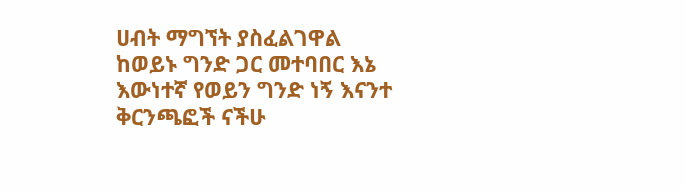ሀብት ማግኘት ያስፈልገዋል ከወይኑ ግንድ ጋር መተባበር እኔ እውነተኛ የወይን ግንድ ነኝ እናንተ ቅርንጫፎች ናችሁ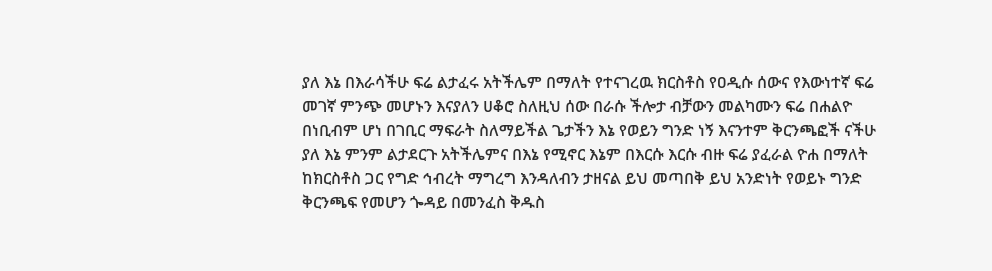ያለ እኔ በእራሳችሁ ፍሬ ልታፈሩ አትችሌም በማለት የተናገረዉ ክርስቶስ የዐዲሱ ሰውና የእውነተኛ ፍሬ መገኛ ምንጭ መሆኑን እናያለን ሀቆሮ ስለዚህ ሰው በራሱ ችሎታ ብቻውን መልካሙን ፍሬ በሐልዮ በነቢብም ሆነ በገቢር ማፍራት ስለማይችል ጌታችን እኔ የወይን ግንድ ነኝ እናንተም ቅርንጫፎች ናችሁ ያለ እኔ ምንም ልታደርጉ አትችሌምና በእኔ የሚኖር እኔም በእርሱ እርሱ ብዙ ፍሬ ያፈራል ዮሐ በማለት ከክርስቶስ ጋር የግድ ኅብረት ማግረግ እንዳለብን ታዘናል ይህ መጣበቅ ይህ አንድነት የወይኑ ግንድ ቅርንጫፍ የመሆን ጐዳይ በመንፈስ ቅዱስ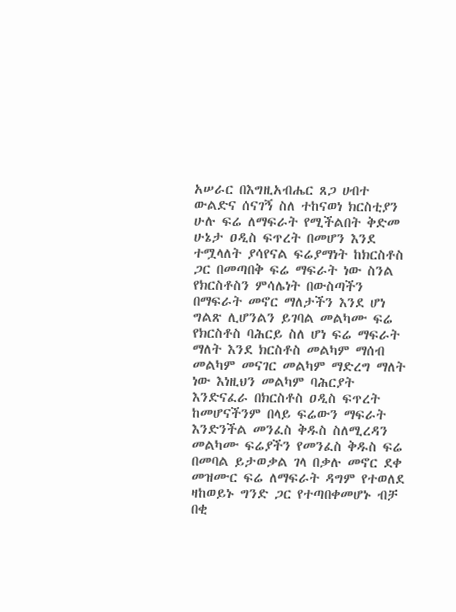አሠራር በእግዚአብሔር ጸጋ ሀብተ ውልድና ሰናገኝ ስለ ተከናወነ ክርስቲያን ሁሉ ፍሬ ለማፍራት የሚችልበት ቅድመ ሁኔታ ዐዲስ ፍጥረት በመሆን እንደ ተሟላለት ያሳየናል ፍሬያማነት ከክርስቶስ ጋር በመጣበቅ ፍሬ ማፍራት ነው ስንል የክርስቶስን ምሳሌነት በውስጣችን በማፍራት መኖር ማለታችን እንደ ሆነ ግልጽ ሊሆንልን ይገባል መልካሙ ፍሬ የክርስቶስ ባሕርይ ስለ ሆነ ፍሬ ማፍራት ማለት እንደ ክርስቶስ መልካም ማሰብ መልካም መናገር መልካም ማድረግ ማለት ነው እነዚህን መልካም ባሕርያት እንድናፈራ በክርስቶስ ዐዲስ ፍጥረት ከመሆናችንም በላይ ፍሬውን ማፍራት እንድንችል መንፈስ ቅዱስ ስለሚረዳን መልካሙ ፍሬያችን የመንፈስ ቅዱስ ፍሬ በመባል ይታወቃል ገላ በቃሉ መኖር ደቀ መዝሙር ፍሬ ለማፍራት ዳግም የተወለደ ዛከወይኑ ግንድ ጋር የተጣበቀመሆኑ ብቻ በቂ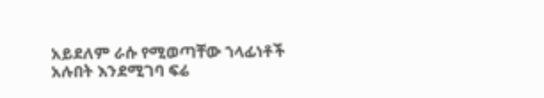አይደለም ራሱ የሚወጣቸው ኀላፊነቶች አሉበት እንደሚገባ ፍሬ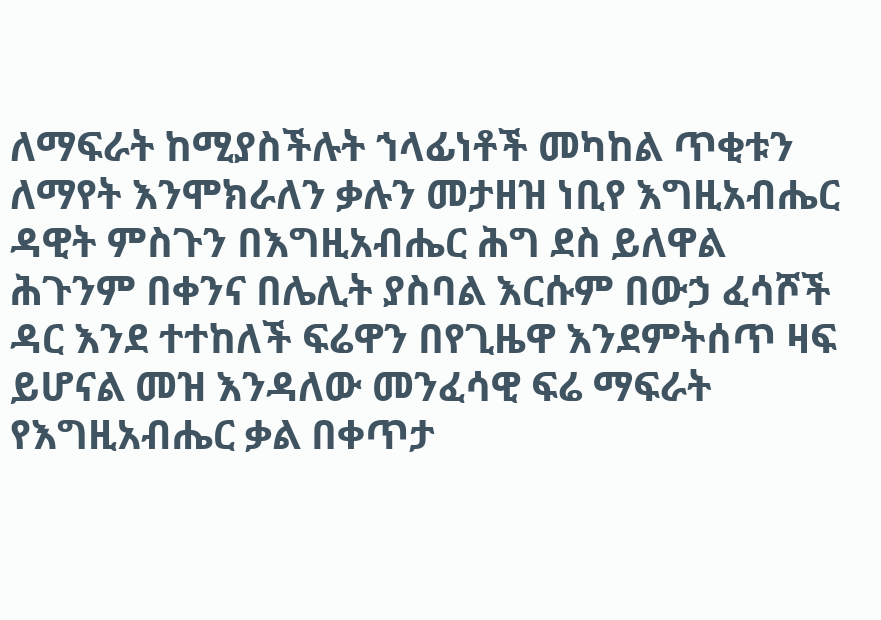ለማፍራት ከሚያስችሉት ኀላፊነቶች መካከል ጥቂቱን ለማየት እንሞክራለን ቃሉን መታዘዝ ነቢየ እግዚአብሔር ዳዊት ምስጉን በእግዚአብሔር ሕግ ደስ ይለዋል ሕጉንም በቀንና በሌሊት ያስባል እርሱም በውኃ ፈሳሾች ዳር እንደ ተተከለች ፍሬዋን በየጊዜዋ እንደምትሰጥ ዛፍ ይሆናል መዝ እንዳለው መንፈሳዊ ፍሬ ማፍራት የእግዚአብሔር ቃል በቀጥታ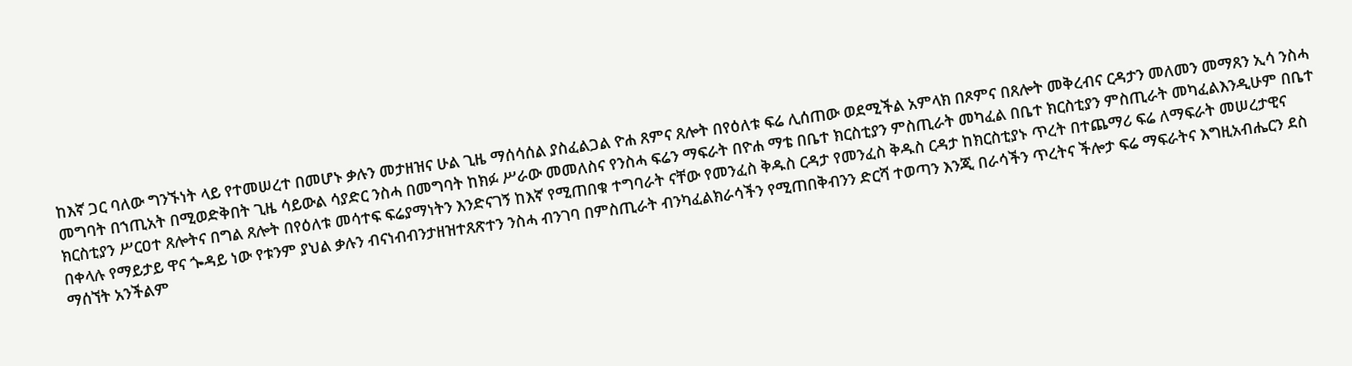ከእኛ ጋር ባለው ግንኙነት ላይ የተመሠረተ በመሆኑ ቃሉን መታዘዝና ሁል ጊዜ ማሰሳሰል ያስፈልጋል ዮሐ ጸምና ጸሎት በየዕለቱ ፍሬ ሊሰጠው ወደሚችል አምላክ በጾምና በጸሎት መቅረብና ርዳታን መለመን መማጸን ኢሳ ንስሓ መግባት በኀጢአት በሚወድቅበት ጊዜ ሳይውል ሳያድር ንስሓ በመግባት ከክፉ ሥራው መመለስና የንስሓ ፍሬን ማፍራት በዮሐ ማቴ በቤተ ክርስቲያን ምስጢራት መካፈል በቤተ ክርስቲያን ምስጢራት መካፈልእንዲሁም በቤተ ክርስቲያን ሥርዐተ ጸሎትና በግል ጸሎት በየዕለቱ መሳተፍ ፍሬያማነትን እንድናገኝ ከእኛ የሚጠበቁ ተግባራት ናቸው የመንፈስ ቅዱስ ርዳታ የመንፈስ ቅዱስ ርዳታ ከክርስቲያኑ ጥረት በተጨማሪ ፍሬ ለማፍራት መሠረታዊና በቀላሉ የማይታይ ዋና ጐዳይ ነው የቱንም ያህል ቃሉን ብናነብብንታዘዝተጸጽተን ንስሓ ብንገባ በምስጢራት ብንካፈልክራሳችን የሚጠበቅብንን ድርሻ ተወጣን እንጂ በራሳችን ጥረትና ችሎታ ፍሬ ማፍራትና እግዚአብሔርን ደስ ማሰኘት አንችልም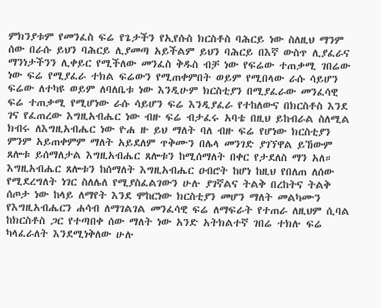ምክንያቱም የመንፈስ ፍሬ የጌታችን የኢየሱስ ክርስቶስ ባሕርይ ነው ስለዚህ ማንም ሰው በራሱ ይህን ባሕርይ ሊያመጣ አይችልም ይህን ባሕርይ በእኛ ውስጥ ሊያፈራና ማንነታችንን ሊቀይር የሚችለው መንፈስ ቅዱስ ብቻ ነው የፍሬው ተጠቃሚ ገበሬው ነው ፍሬ የሚያፈራ ተክል ፍሬውን የሚጠቀምበት ወይም የሚበላው ራሱ ሳይሆን ፍሬው ለተካዩ ወይም ለባለቤቱ ነው እንዲሁም ክርስቲያን በሚያፈራው መንፈሳዊ ፍሬ ተጠቃሚ የሚሆነው ራሱ ሳይሆን ፍሬ እንዲያፈራ የተከለውና በክርስቶስ እንደ ገና የፈጠረው እግዚአብሔር ነው ብዙ ፍሬ ብታፈሩ አባቴ በዚህ ይከብራል ስለሚል ክብሩ ለእግዚአብሔር ነው ዮሐ ዙ ይህ ማለት ባለ ብዙ ፍሬ የሆነው ክርስቲያን ምንም አይጠቀምም ማለት አይደለም ጥቅሙን በሌላ መንገድ ያገኘዋል ይኸውም ጸሎቱ ይሰማለታል እግዚአብሔር ጸሎቱን ከሚሰማለት በቀር የታደለስ ማን አለ። እግዚአብሔር ጸሎቱን ከሰማለት እግዚአብሔር ዐብሮት ከሆነ ከዚህ የበለጠ ለሰው የሚደረግለት ነገር ስለሌለ የሚያስፈልገውን ሁሉ ያገኛልና ትልቅ በረከትና ትልቅ ሰጦታ ነው ከላይ ለማየት እንደ ሞከርነው ክርስቲያን መሆን ማለት መልካሙን የእግዚአብሔርን ሐሳብ ለማገልገል መንፈሳዊ ፍሬ ለማፍራት የተጠራ ለዚህም ሲባል ከክርስቶስ ጋር የተጣበቀ ሰው ማለት ነው አንድ አትክልተኛ ገበሬ ተክሉ ፍሬ ካላፈራለት እንደሚነቅለው ሁሉ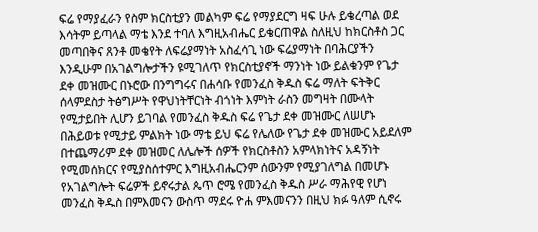ፍሬ የማያፈራን የስም ክርስቲያን መልካም ፍሬ የማያደርግ ዛፍ ሁሉ ይቄረጣል ወደ እሳትም ይጣላል ማቴ እንደ ተባለ እግዚአብሔር ይቄርጠዋል ስለዚህ ከክርስቶስ ጋር መጣበቅና ጸንቶ መቄየት ለፍሬያማነት አስፈሳጊ ነው ፍሬያማነት በባሕርያችን እንዲሁም በአገልግሎታችን ዩሚገለጥ የክርስቲያኖች ማንነት ነው ይልቁንም የጌታ ደቀ መዝሙር በኑሮው በንግግሩና በሐሳቡ የመንፈስ ቅዱስ ፍሬ ማለት ፍትቅር ሰላምደስታ ትፅግሥት የዋህነትቸርነት ብጎነት እምነት ራስን መግዛት በሙላት የሚታይበት ሊሆን ይገባል የመንፈስ ቅዱስ ፍሬ የጌታ ደቀ መዝሙር ለሠሆኑ በሕይወቱ የሚታይ ምልክት ነው ማቴ ይህ ፍሬ የሌለው የጌታ ደቀ መዝሙር አይደለም በተጨማሪም ደቀ መዝመር ለሌሎች ሰዎች የክርስቶስን አምላክነትና አዳኝነት የሚመሰክርና የሚያስሰተምር እግዚአብሔርንም ሰውንም የሚያገለግል በመሆኑ የአገልግሎት ፍሬዎች ይኖሩታል ጴጥ ሮሜ የመንፈስ ቅዱስ ሥራ ማሕየዊ የሆነ መንፈስ ቅዱስ በምእመናን ውስጥ ማደሩ ዮሐ ምእመናንን በዚህ ክፉ ዓለም ሲኖሩ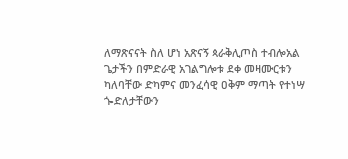ለማጽናናት ስለ ሆነ አጽናኝ ጳራቅሊጦስ ተብሎአል ጌታችን በምድራዊ አገልግሎቱ ደቀ መዛሙርቱን ካለባቸው ድካምና መንፈሳዊ ዐቅም ማጣት የተነሣ ጐድለታቸውን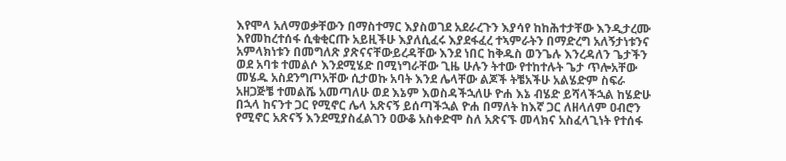እየሞላ አለማወቃቸውን በማስተማር እያስወገደ አደራረጉን እያሳየ ከከሕተታቸው እንዲታረሙ እየመከረተሰፋ ሲቁቂርጡ አይዚችሁ እያለሲፈሩ እያደፋፈረ ተኣምራትን በማድረግ አለኝታነቱንና አምላክነቱን በመግለጽ ያጽናናቸውይረዳቸው እንደ ነበር ከቅዱስ ወንጌሉ እንረዳለን ጌታችን ወደ አባቱ ተመልሶ እንደሚሄድ በሚነግራቸው ጊዜ ሁሉን ትተው የተከተሉት ጌታ ጥሎአቸው መሄዱ አስደንግጦአቸው ሲታወኩ አባት እንደ ሌላቸው ልጆች ትቼአችሁ አልሄድም ስፍራ አዘጋጅቼ ተመልሼ አመጣለሁ ወደ እኔም እወስዳችኋለሁ ዮሐ እኔ ብሄድ ይሻላችኋል ከሄድሁ በኋላ ከናንተ ጋር የሚኖር ሌላ አጽናኝ ይሰጣችኋል ዮሐ በማለት ከእኛ ጋር ለዘላለም ዐብሮን የሚኖር አጽናኝ እንደሚያስፈልገን ዐውቆ አስቀድሞ ስለ አጽናኙ መላክና አስፈላጊነት የተሰፋ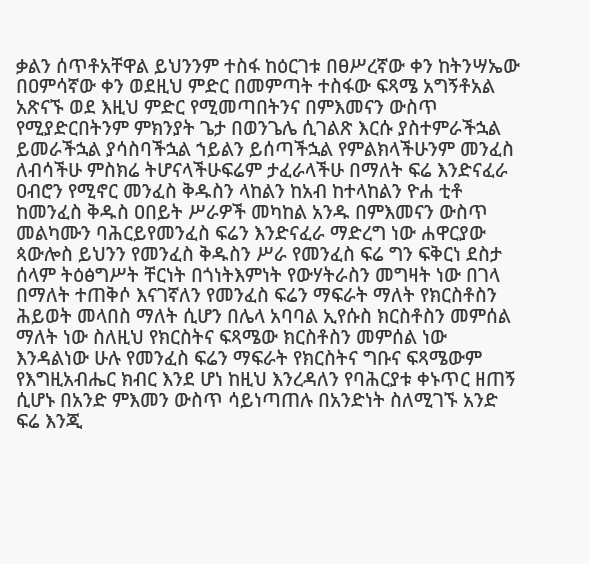ቃልን ሰጥቶአቸዋል ይህንንም ተስፋ ከዕርገቱ በፀሥረኛው ቀን ከትንሣኤው በዐምሳኛው ቀን ወደዚህ ምድር በመምጣት ተስፋው ፍጻሜ አግኝቶአል አጽናኙ ወደ እዚህ ምድር የሚመጣበትንና በምእመናን ውስጥ የሚያድርበትንም ምክንያት ጌታ በወንጌሌ ሲገልጽ እርሱ ያስተምራችኋል ይመራችኋል ያሳስባችኋል ኀይልን ይሰጣችኋል የምልክላችሁንም መንፈስ ለብሳችሁ ምስክሬ ትሆናላችሁፍሬም ታፈራላችሁ በማለት ፍሬ እንድናፈራ ዐብሮን የሚኖር መንፈስ ቅዱስን ላከልን ከአብ ከተላከልን ዮሐ ቲቶ ከመንፈስ ቅዱስ ዐበይት ሥራዎች መካከል አንዱ በምእመናን ውስጥ መልካሙን ባሕርይየመንፈስ ፍሬን እንድናፈራ ማድረግ ነው ሐዋርያው ጳውሎስ ይህንን የመንፈስ ቅዱስን ሥራ የመንፈስ ፍሬ ግን ፍቅርነ ደስታ ሰላም ትዕፅግሥት ቸርነት በጎነትእምነት የውሃትራስን መግዛት ነው በገላ በማለት ተጠቅሶ እናገኛለን የመንፈስ ፍሬን ማፍራት ማለት የክርስቶስን ሕይወት መላበስ ማለት ሲሆን በሌላ አባባል ኢየሱስ ክርስቶስን መምሰል ማለት ነው ስለዚህ የክርስትና ፍጻሜው ክርስቶስን መምሰል ነው እንዳልነው ሁሉ የመንፈስ ፍሬን ማፍራት የክርስትና ግቡና ፍጻሜውም የእግዚአብሔር ክብር እንደ ሆነ ከዚህ እንረዳለን የባሕርያቱ ቀኑጥር ዘጠኝ ሲሆኑ በአንድ ምእመን ውስጥ ሳይነጣጠሉ በአንድነት ስለሚገኙ አንድ ፍሬ እንጂ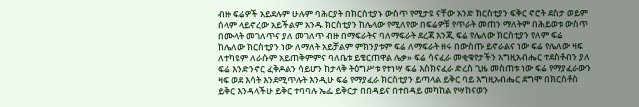ብዙ ፍሬዎች አይደሉም ሁሉም ባሕርያት በክርስቲያኑ ውስጥ የሚታዩ ናቸው አንድ ክርስቲያን ፍቅር ኖሮት ደስታ ወይም ሰላም ላይኖረው አይችልም አንዱ ክርስቲያን ከሌላው የሚለየው በፍሬዎቹ የጥራት መጠን ማለትም በሕይወቱ ውስጥ በሙላት መገለጥና ያለ መገለጥ ብዙ በማፍራትና ባለማፍራት ደረጃ እንጂ ፍሬ የሌለው ክርስቲያን የለም ፍሬ ከሌለው ክርስቲያን ነው ለማለት አይቻልም ምክንያቱም ፍሬ ለማፍራት ዘሩ በውስጡ ይኖራልና ነው ፍሬ የሌለው ዛፍ ለተካዩም ለራሱም አይጠቅምምና ባለቤቱ ይቄርጠዋል ሌቃ» ፍሬ ሳናፈራ መቂቁየታችን አግዚአብሔር ተደስቶብን ያለ ፍሬ እንድንኖር ፈቅዶልን ሳይሆን ከታላቅ ትዕግሥቱ የተነሣ ፍሬ እስክናፈራ ድረስ ጊዜ መስጠቱ ነው ፍሬ የማያፈራውን ዛፍ ወደ እሳት እንደሚጥሉት እንዲሁ ፍሬ የማያፈራ ክርስቲያን ይጣላል ይቅር ባይ እግዚአብሔር ደግሞ በክርስቶስ ይቅር እንዳላችሁ ይቅር ተባባሉ ኤፌ ይቅርታ በበዳይና በተበዳይ መካከል የሣከናወን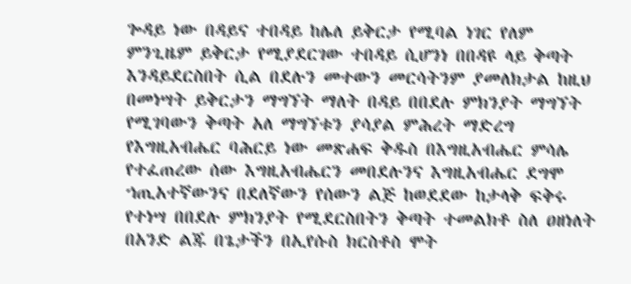ጐዳይ ነው በዳይና ተበዳይ ከሌለ ይቅርታ የሚባል ነገር የለም ምንጊዜም ይቅርታ የሚያደርገው ተበዳይ ሲሆንነ በበዳዩ ላይ ቅጣት እንዳይደርስበት ሲል በደሉን መተውን መርሳትንም ያመለክታል ከዚህ በመነሣት ይቅርታን ማግኘት ማለት በዳይ በበደሉ ምክንያት ማግኘት የሚገባውን ቅጣት አለ ማግኘቱን ያሳያል ምሕረት ማድረግ የእግዚአብሔር ባሕርይ ነው መጽሐፍ ቅዱስ በእግዚአብሔር ምሳሌ የተፈጠረው ሰው እግዚአብሔርን መበደሉንና እግዚአብሔር ደግሞ ኀጢአተኛውንና በደለኛውን የሰውን ልጅ ከወደደው ከታላቅ ፍቅሩ የተነሣ በበደሉ ምክንያት የሚደርስበትን ቅጣት ተመልክቶ ስለ ዐዘነለት በአንድ ልጁ በጌታችን በኢየሱስ ክርስቶስ ሞት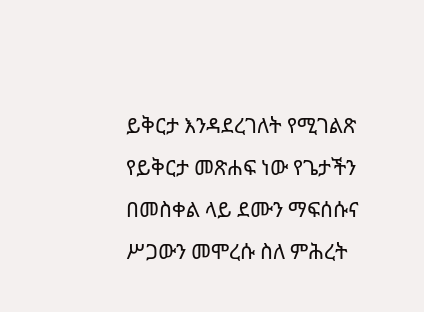ይቅርታ እንዳደረገለት የሚገልጽ የይቅርታ መጽሐፍ ነው የጌታችን በመስቀል ላይ ደሙን ማፍሰሱና ሥጋውን መሞረሱ ስለ ምሕረት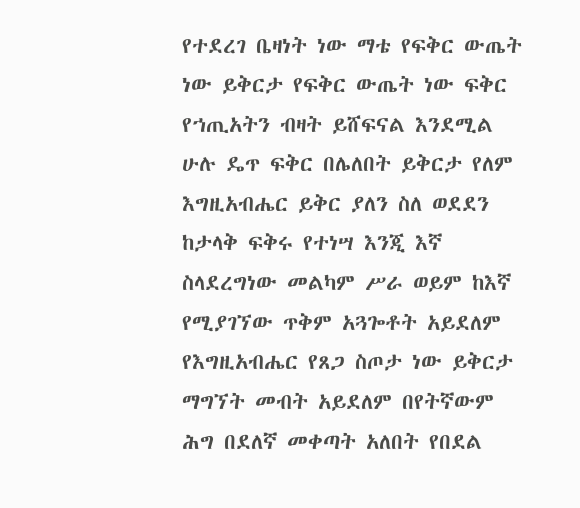የተደረገ ቤዛነት ነው ማቴ የፍቅር ውጤት ነው ይቅርታ የፍቅር ውጤት ነው ፍቅር የኀጢአትን ብዛት ይሸፍናል እንደሚል ሁሉ ዴጥ ፍቅር በሌለበት ይቅርታ የለም እግዚአብሔር ይቅር ያለን ስለ ወደደን ከታላቅ ፍቅሩ የተነሣ እንጂ እኛ ስላደረግነው መልካም ሥራ ወይም ከእኛ የሚያገኘው ጥቅም አጓጐቶት አይደለም የእግዚአብሔር የጸጋ ስጦታ ነው ይቅርታ ማግኘት መብት አይደለም በየትኛውም ሕግ በደለኛ መቀጣት አለበት የበደል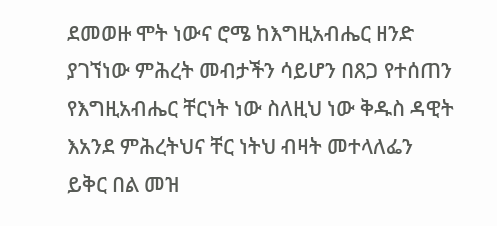ደመወዙ ሞት ነውና ሮሜ ከእግዚአብሔር ዘንድ ያገኘነው ምሕረት መብታችን ሳይሆን በጸጋ የተሰጠን የእግዚአብሔር ቸርነት ነው ስለዚህ ነው ቅዱስ ዳዊት እአንደ ምሕረትህና ቸር ነትህ ብዛት መተላለፌን ይቅር በል መዝ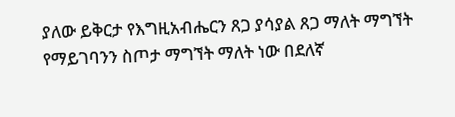ያለው ይቅርታ የእግዚአብሔርን ጸጋ ያሳያል ጸጋ ማለት ማግኘት የማይገባንን ስጦታ ማግኘት ማለት ነው በደለኛ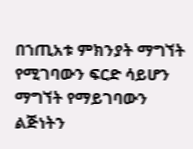በኀጢአቱ ምክንያት ማግኘት የሚገባውን ፍርድ ሳይሆን ማግኘት የማይገባውን ልጅነትን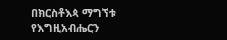በክርስቶእጳ ማግኘቱ የእግዚአብሔርን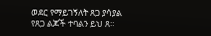ወደር የማይገኝለት ጸጋ ያሳያል የጸጋ ልጆች ተባልን ይህ ጸ።